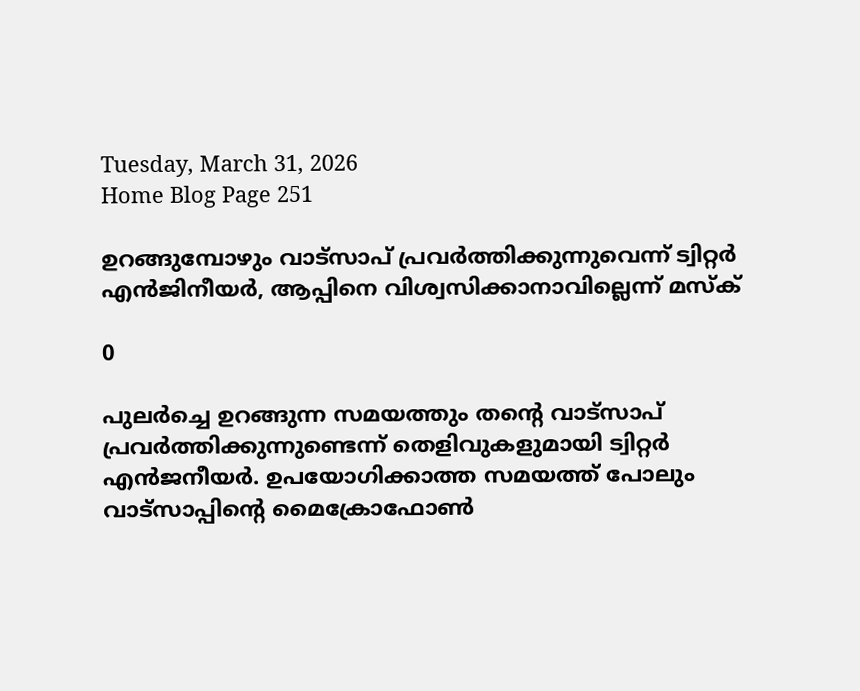Tuesday, March 31, 2026
Home Blog Page 251

ഉറങ്ങുമ്പോഴും വാട്സാപ് പ്രവർത്തിക്കുന്നുവെന്ന് ട്വിറ്റർ എൻജിനീയർ, ആപ്പിനെ വിശ്വസിക്കാനാവില്ലെന്ന് മസ്ക്

0

പുലർച്ചെ ഉറങ്ങുന്ന സമയത്തും തന്റെ വാട്സാപ് പ്രവര്‍ത്തിക്കുന്നുണ്ടെന്ന് തെളിവുകളുമായി ട്വിറ്റർ എൻജനീയര്‍. ഉപയോഗിക്കാത്ത സമയത്ത് പോലും വാട്സാപ്പിന്റെ മൈക്രോഫോൺ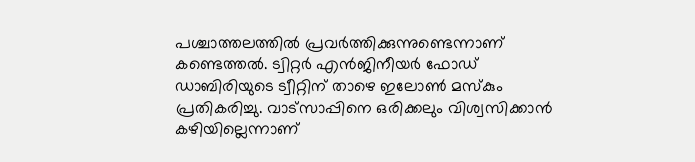പശ്ചാത്തലത്തിൽ പ്രവർത്തിക്കുന്നുണ്ടെന്നാണ് കണ്ടെത്തൽ. ട്വിറ്റർ എൻജിനീയർ ഫോഡ് ഡാബിരിയുടെ ട്വീറ്റിന് താഴെ ഇലോൺ മസ്കും പ്രതികരിച്ചു. വാട്സാപ്പിനെ ഒരിക്കലും വിശ്വസിക്കാൻ കഴിയില്ലെന്നാണ്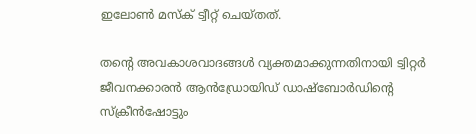ഇലോൺ മസ്‌ക് ട്വീറ്റ് ചെയ്തത്.

തന്റെ അവകാശവാദങ്ങൾ വ്യക്തമാക്കുന്നതിനായി ട്വിറ്റർ ജീവനക്കാരൻ ആൻഡ്രോയിഡ് ഡാഷ്‌ബോർഡിന്റെ സ്‌ക്രീൻഷോട്ടും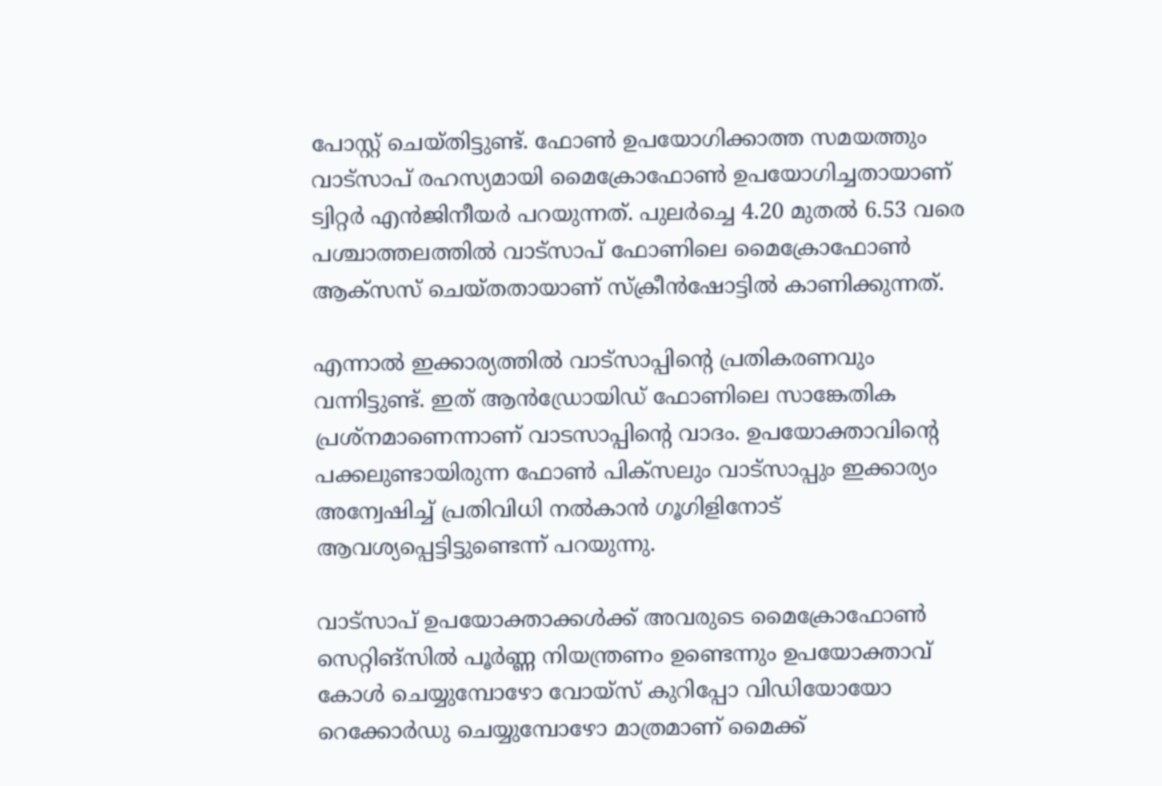പോസ്റ്റ് ചെയ്തിട്ടുണ്ട്. ഫോൺ ഉപയോഗിക്കാത്ത സമയത്തും വാട്സാപ് രഹസ്യമായി മൈക്രോഫോൺ ഉപയോഗിച്ചതായാണ് ട്വിറ്റർ എൻജിനീയർ പറയുന്നത്. പുലർച്ചെ 4.20 മുതൽ 6.53 വരെ പശ്ചാത്തലത്തിൽ വാട്സാപ് ഫോണിലെ മൈക്രോഫോൺ ആക്‌സസ് ചെയ്തതായാണ് സ്ക്രീൻഷോട്ടിൽ കാണിക്കുന്നത്.

എന്നാൽ ഇക്കാര്യത്തിൽ വാട്സാപ്പിന്റെ പ്രതികരണവും വന്നിട്ടുണ്ട്. ഇത് ആൻഡ്രോയിഡ് ഫോണിലെ സാങ്കേതിക പ്രശ്നമാണെന്നാണ് വാടസാപ്പിന്റെ വാദം. ഉപയോക്താവിന്റെ പക്കലുണ്ടായിരുന്ന ഫോൺ പിക്സലും വാട്സാപ്പും ഇക്കാര്യം അന്വേഷിച്ച് പ്രതിവിധി നൽകാൻ ഗൂഗിളിനോട് ആവശ്യപ്പെട്ടിട്ടുണ്ടെന്ന് പറയുന്നു.

വാട്സാപ് ഉപയോക്താക്കൾക്ക് അവരുടെ മൈക്രോഫോൺ സെറ്റിങ്സിൽ പൂർണ്ണ നിയന്ത്രണം ഉണ്ടെന്നും ഉപയോക്താവ് കോൾ ചെയ്യുമ്പോഴോ വോയ്‌സ് കുറിപ്പോ വിഡിയോയോ റെക്കോർഡു ചെയ്യുമ്പോഴോ മാത്രമാണ് മൈക്ക്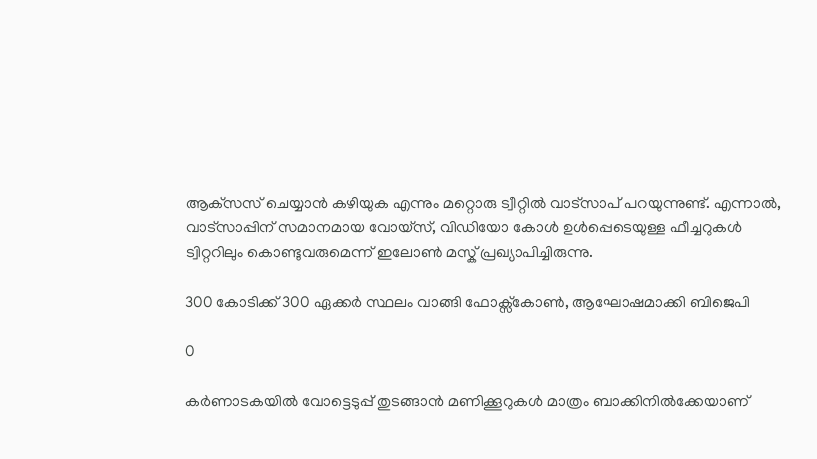ആക്‌സസ് ചെയ്യാൻ കഴിയുക എന്നും മറ്റൊരു ട്വീറ്റിൽ വാട്സാപ് പറയുന്നുണ്ട്. എന്നാൽ, വാട്സാപ്പിന് സമാനമായ വോയ്‌സ്, വിഡിയോ കോൾ ഉൾപ്പെടെയുള്ള ഫീച്ചറുകൾ ട്വിറ്ററിലും കൊണ്ടുവരുമെന്ന് ഇലോൺ മസ്ക് പ്രഖ്യാപിച്ചിരുന്നു.

300 കോടിക്ക് 300 ഏക്കർ സ്ഥലം വാങ്ങി ഫോക്സ്കോൺ, ആഘോഷമാക്കി ബിജെപി

0

കർണാടകയിൽ വോട്ടെടുപ്പ് തുടങ്ങാൻ മണിക്കൂറുകൾ മാത്രം ബാക്കിനിൽക്കേയാണ്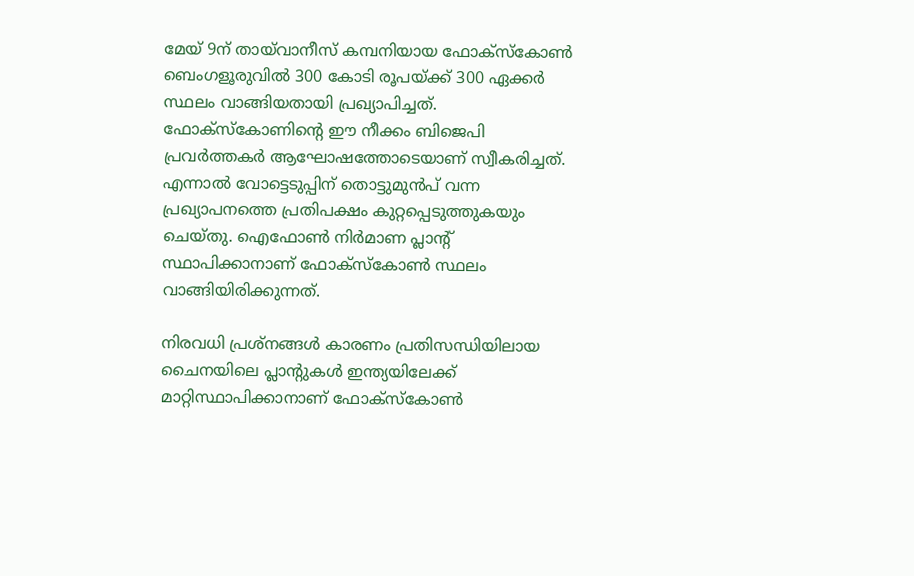മേയ് 9ന് തായ്‌വാനീസ് കമ്പനിയായ ഫോക്‌സ്‌കോൺ ബെംഗളൂരുവിൽ 300 കോടി രൂപയ്ക്ക് 300 ഏക്കര്‍ സ്ഥലം വാങ്ങിയതായി പ്രഖ്യാപിച്ചത്. ഫോക്സ്കോണിന്റെ ഈ നീക്കം ബിജെപി പ്രവർത്തകർ ആഘോഷത്തോടെയാണ് സ്വീകരിച്ചത്. എന്നാൽ വോട്ടെടുപ്പിന് തൊട്ടുമുൻപ് വന്ന പ്രഖ്യാപനത്തെ പ്രതിപക്ഷം കുറ്റപ്പെടുത്തുകയും ചെയ്തു. ഐഫോൺ നിർമാണ പ്ലാന്റ് സ്ഥാപിക്കാനാണ് ഫോക്സ്കോൺ സ്ഥലം വാങ്ങിയിരിക്കുന്നത്.

നിരവധി പ്രശ്നങ്ങൾ കാരണം പ്രതിസന്ധിയിലായ ചൈനയിലെ പ്ലാന്റുകൾ ഇന്ത്യയിലേക്ക് മാറ്റിസ്ഥാപിക്കാനാണ് ഫോക്സ്കോൺ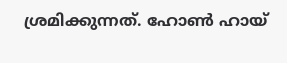ശ്രമിക്കുന്നത്. ഹോൺ ഹായ്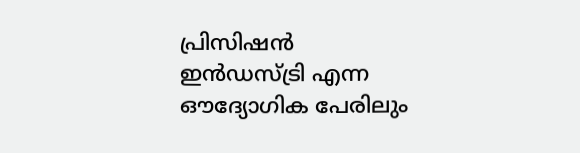പ്രിസിഷൻ ഇൻഡസ്‌ട്രി എന്ന ഔദ്യോഗിക പേരിലും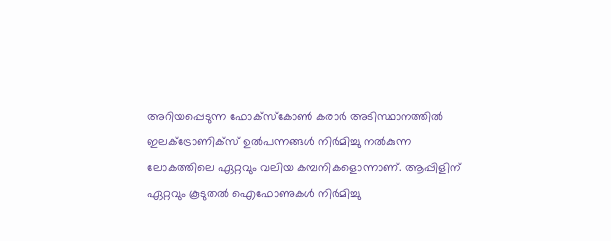അറിയപ്പെടുന്ന ഫോക്‌സ്‌കോൺ കരാർ അടിസ്ഥാനത്തിൽ ഇലക്ട്രോണിക്സ് ഉല്‍പന്നങ്ങൾ നിര്‍മിച്ചു നൽകുന്ന ലോകത്തിലെ ഏറ്റവും വലിയ കമ്പനികളൊന്നാണ്. ആപ്പിളിന് ഏറ്റവും കൂടുതൽ ഐഫോണുകൾ നിര്‍മിച്ചു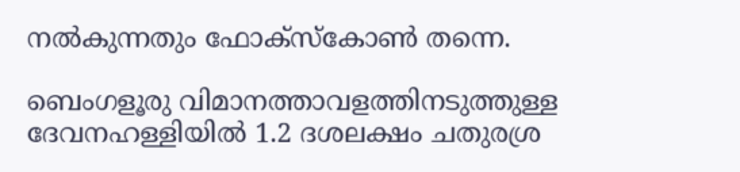നല്‍കുന്നതും ഫോക്സ്കോൺ തന്നെ.

ബെംഗളൂരു വിമാനത്താവളത്തിനടുത്തുള്ള ദേവനഹള്ളിയിൽ 1.2 ദശലക്ഷം ചതുരശ്ര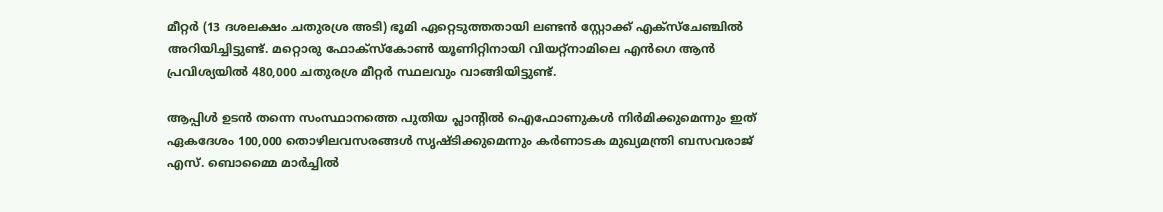മീറ്റർ (13 ദശലക്ഷം ചതുരശ്ര അടി) ഭൂമി ഏറ്റെടുത്തതായി ലണ്ടൻ സ്റ്റോക്ക് എക്സ്ചേഞ്ചിൽ അറിയിച്ചിട്ടുണ്ട്. മറ്റൊരു ഫോക്‌സ്‌കോൺ യൂണിറ്റിനായി വിയറ്റ്‌നാമിലെ എൻഗെ ആൻ പ്രവിശ്യയിൽ 480,000 ചതുരശ്ര മീറ്റർ സ്ഥലവും വാങ്ങിയിട്ടുണ്ട്.

ആപ്പിൾ ഉടൻ തന്നെ സംസ്ഥാനത്തെ പുതിയ പ്ലാന്റിൽ ഐഫോണുകൾ നിർമിക്കുമെന്നും ഇത് ഏകദേശം 100,000 തൊഴിലവസരങ്ങൾ സൃഷ്ടിക്കുമെന്നും കർണാടക മുഖ്യമന്ത്രി ബസവരാജ് എസ്. ബൊമ്മൈ മാർച്ചിൽ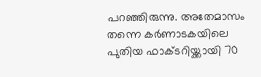പറഞ്ഞിരുന്നു. അതേമാസം തന്നെ കർണാടകയിലെ പുതിയ ഫാക്ടറിയ്ക്കായി 70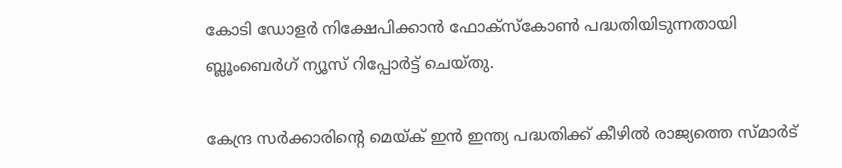കോടി ഡോളർ നിക്ഷേപിക്കാൻ ഫോക്‌സ്‌കോൺ പദ്ധതിയിടുന്നതായി ബ്ലൂംബെർഗ് ന്യൂസ് റിപ്പോർട്ട് ചെയ്തു.

കേന്ദ്ര സർക്കാരിന്റെ മെയ്ക് ഇൻ ഇന്ത്യ പദ്ധതിക്ക് കീഴിൽ രാജ്യത്തെ സ്മാർട്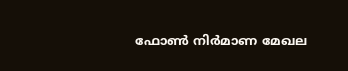ഫോൺ നിർമാണ മേഖല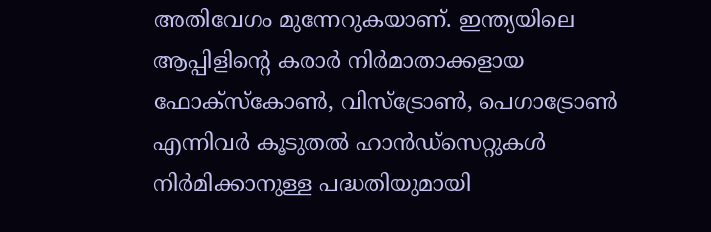അതിവേഗം മുന്നേറുകയാണ്. ഇന്ത്യയിലെ ആപ്പിളിന്റെ കരാർ നിർമാതാക്കളായ ഫോക്‌സ്‌കോൺ, വിസ്‌ട്രോൺ, പെഗാട്രോൺ എന്നിവർ കൂടുതൽ ഹാൻഡ്സെറ്റുകൾ നിർമിക്കാനുള്ള പദ്ധതിയുമായി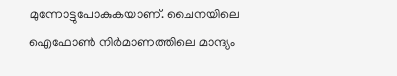മുന്നോട്ടുപോകുകയാണ്. ചൈനയിലെ ഐഫോൺ നിർമാണത്തിലെ മാന്ദ്യം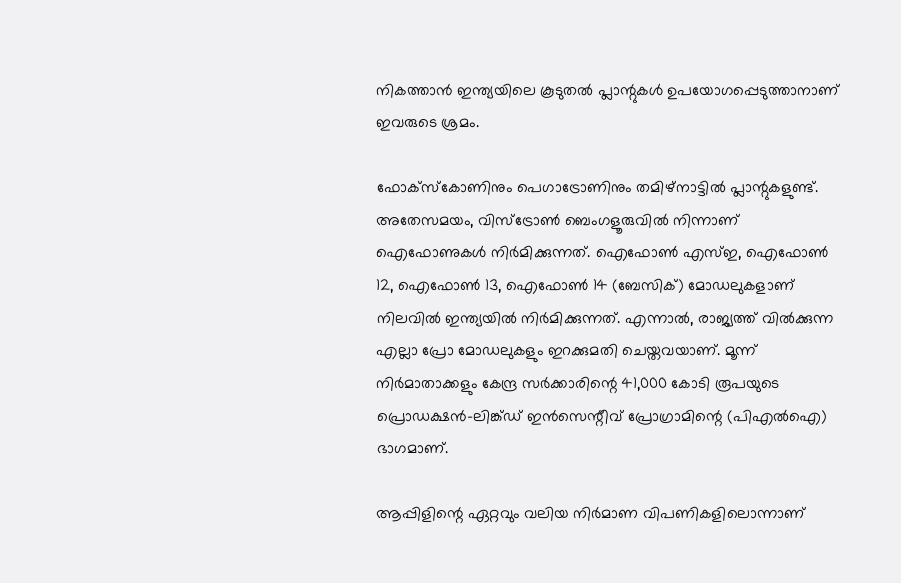നികത്താൻ ഇന്ത്യയിലെ കൂടുതൽ പ്ലാന്റുകള്‍ ഉപയോഗപ്പെടുത്താനാണ് ഇവരുടെ ശ്രമം.

ഫോക്‌സ്‌കോണിനും പെഗാട്രോണിനും തമിഴ്‌നാട്ടിൽ പ്ലാന്റുകളുണ്ട്. അതേസമയം, വിസ്‌ട്രോൺ ബെംഗളൂരുവിൽ നിന്നാണ് ഐഫോണുകൾ നിർമിക്കുന്നത്. ഐഫോൺ എസ്ഇ, ഐഫോൺ 12, ഐഫോൺ 13, ഐഫോൺ 14 (ബേസിക്) മോഡലുകളാണ് നിലവിൽ ഇന്ത്യയിൽ നിർമിക്കുന്നത്. എന്നാൽ, രാജ്യത്ത് വിൽക്കുന്ന എല്ലാ പ്രോ മോഡലുകളും ഇറക്കുമതി ചെയ്തവയാണ്. മൂന്ന് നിർമാതാക്കളും കേന്ദ്ര സർക്കാരിന്റെ 41,000 കോടി രൂപയുടെ പ്രൊഡക്ഷൻ-ലിങ്ക്ഡ് ഇൻസെന്റീവ് പ്രോഗ്രാമിന്റെ (പിഎൽഐ) ഭാഗമാണ്.

ആപ്പിളിന്റെ ഏറ്റവും വലിയ നിർമാണ വിപണികളിലൊന്നാണ്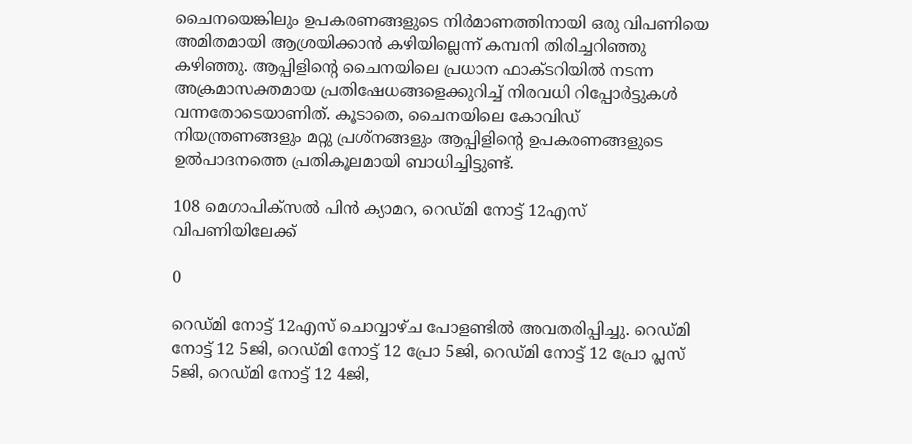ചൈനയെങ്കിലും ഉപകരണങ്ങളുടെ നിർമാണത്തിനായി ഒരു വിപണിയെ അമിതമായി ആശ്രയിക്കാൻ കഴിയില്ലെന്ന് കമ്പനി തിരിച്ചറിഞ്ഞു കഴിഞ്ഞു. ആപ്പിളിന്റെ ചൈനയിലെ പ്രധാന ഫാക്ടറിയിൽ നടന്ന അക്രമാസക്തമായ പ്രതിഷേധങ്ങളെക്കുറിച്ച് നിരവധി റിപ്പോർട്ടുകൾ വന്നതോടെയാണിത്. കൂടാതെ, ചൈനയിലെ കോവിഡ് നിയന്ത്രണങ്ങളും മറ്റു പ്രശ്‌നങ്ങളും ആപ്പിളിന്റെ ഉപകരണങ്ങളുടെ ഉൽ‌പാദനത്തെ പ്രതികൂലമായി ബാധിച്ചിട്ടുണ്ട്.

108 മെഗാപിക്സൽ പിൻ ക്യാമറ, റെഡ്മി നോട്ട് 12എസ് വിപണിയിലേക്ക്

0

റെഡ്മി നോട്ട് 12എസ് ചൊവ്വാഴ്ച പോളണ്ടിൽ അവതരിപ്പിച്ചു. റെഡ്മി നോട്ട് 12 5ജി, റെഡ്മി നോട്ട് 12 പ്രോ 5ജി, റെഡ്മി നോട്ട് 12 പ്രോ പ്ലസ് 5ജി, റെഡ്മി നോട്ട് 12 4ജി,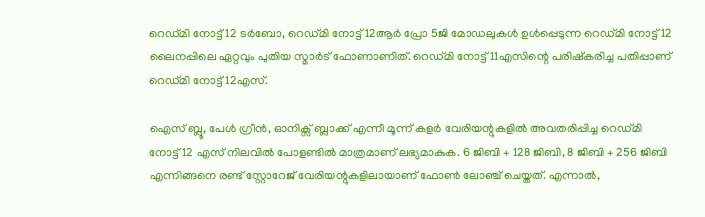റെഡ്മി നോട്ട് 12 ടർബോ, റെഡ്മി നോട്ട് 12ആർ പ്രോ 5ജി മോഡലുകൾ ഉൾപ്പെടുന്ന റെഡ്മി നോട്ട് 12 ലൈനപ്പിലെ ഏറ്റവും പുതിയ സ്മാർട് ഫോണാണിത്. റെഡ്മി നോട്ട് 11എസിന്റെ പരിഷ്കരിച്ച പതിപ്പാണ് റെഡ്മി നോട്ട് 12എസ്.

ഐസ് ബ്ലൂ, പേൾ ഗ്രീൻ, ഓനിക്സ് ബ്ലാക്ക് എന്നീ മൂന്ന് കളർ വേരിയന്റുകളിൽ അവതരിപ്പിച്ച റെഡ്മി നോട്ട് 12 എസ് നിലവിൽ പോളണ്ടിൽ മാത്രമാണ് ലഭ്യമാകുക. 6 ജിബി + 128 ജിബി, 8 ജിബി + 256 ജിബി എന്നിങ്ങനെ രണ്ട് സ്റ്റോറേജ് വേരിയന്റുകളിലായാണ് ഫോൺ ലോഞ്ച് ചെയ്തത്. എന്നാൽ,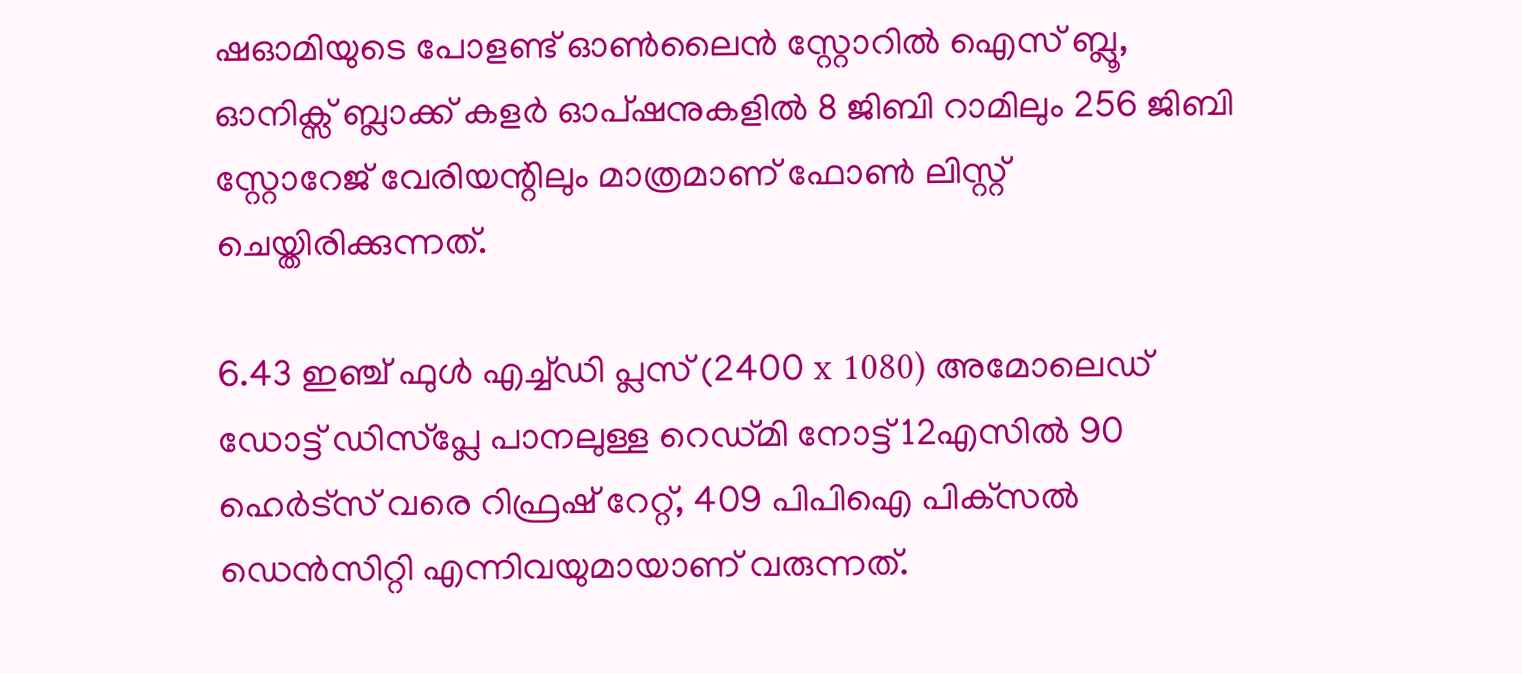ഷഓമിയുടെ പോളണ്ട് ഓൺലൈൻ സ്റ്റോറിൽ ഐസ് ബ്ലൂ, ഓനിക്സ് ബ്ലാക്ക് കളർ ഓപ്ഷനുകളിൽ 8 ജിബി റാമിലും 256 ജിബി സ്റ്റോറേജ് വേരിയന്റിലും മാത്രമാണ് ഫോൺ ലിസ്റ്റ് ചെയ്തിരിക്കുന്നത്.

6.43 ഇഞ്ച് ഫുൾ എച്ച്‌ഡി പ്ലസ് (2400 x 1080) അമോലെഡ് ഡോട്ട് ഡിസ്‌പ്ലേ പാനലുള്ള റെഡ്മി നോട്ട് 12എസിൽ 90 ഹെർട്‌സ് വരെ റിഫ്രഷ് റേറ്റ്, 409 പിപിഐ പിക്‌സൽ ഡെൻസിറ്റി എന്നിവയുമായാണ് വരുന്നത്.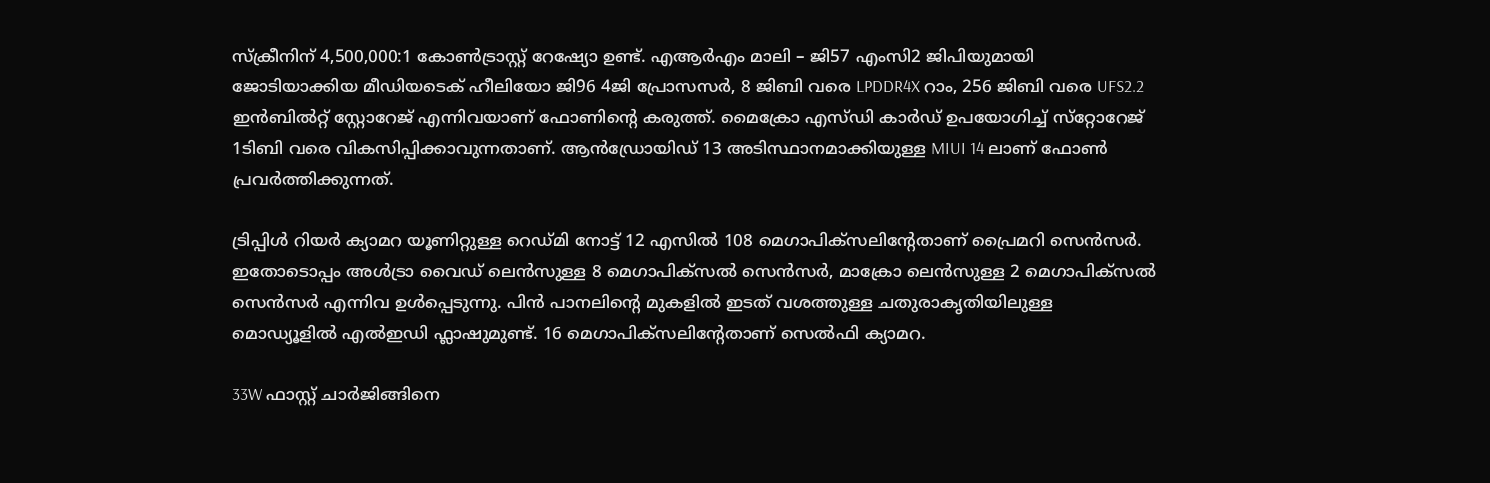സ്ക്രീനിന് 4,500,000:1 കോൺട്രാസ്റ്റ് റേഷ്യോ ഉണ്ട്. എആർഎം മാലി – ജി57 എംസി2 ജിപിയുമായി ജോടിയാക്കിയ മീഡിയടെക് ഹീലിയോ ജി96 4ജി പ്രോസസർ‌, 8 ജിബി വരെ LPDDR4X റാം, 256 ജിബി വരെ UFS2.2 ഇൻബിൽറ്റ് സ്റ്റോറേജ് എന്നിവയാണ് ഫോണിന്റെ കരുത്ത്. മൈക്രോ എസ്ഡി കാർഡ് ഉപയോഗിച്ച് സ്‌റ്റോറേജ് 1ടിബി വരെ വികസിപ്പിക്കാവുന്നതാണ്. ആൻഡ്രോയിഡ് 13 അടിസ്ഥാനമാക്കിയുള്ള MIUI 14 ലാണ് ഫോൺ പ്രവർത്തിക്കുന്നത്.

ട്രിപ്പിൾ റിയർ ക്യാമറ യൂണിറ്റുള്ള റെഡ്മി നോട്ട് 12 എസിൽ 108 മെഗാപിക്സലിന്റേതാണ് പ്രൈമറി സെൻസർ. ഇതോടൊപ്പം അൾട്രാ വൈഡ് ലെൻസുള്ള 8 മെഗാപിക്സൽ സെൻസർ, മാക്രോ ലെൻസുള്ള 2 മെഗാപിക്സൽ സെൻസർ എന്നിവ ഉൾപ്പെടുന്നു. പിൻ പാനലിന്റെ മുകളിൽ ഇടത് വശത്തുള്ള ചതുരാകൃതിയിലുള്ള മൊഡ്യൂളിൽ എൽഇഡി ഫ്ലാഷുമുണ്ട്. 16 മെഗാപിക്സലിന്റേതാണ് സെല്‍ഫി ക്യാമറ.

33W ഫാസ്റ്റ് ചാർജിങ്ങിനെ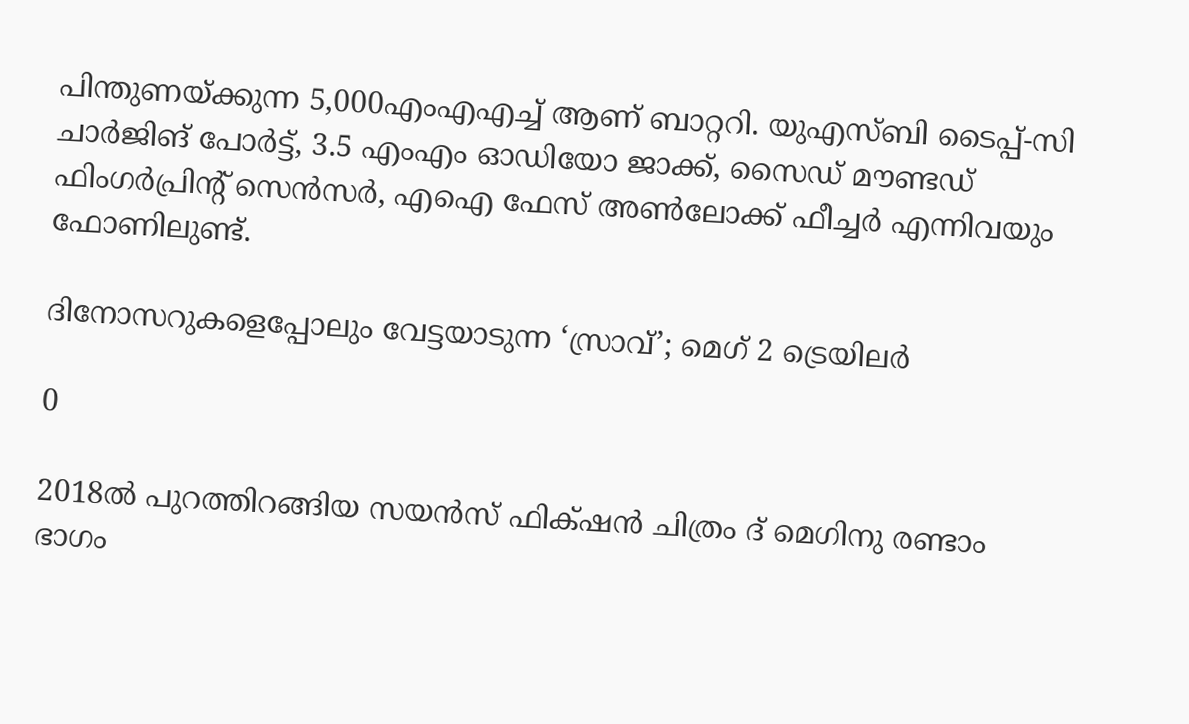പിന്തുണയ്ക്കുന്ന 5,000എംഎഎച്ച് ആണ് ബാറ്ററി. യുഎസ്ബി ടൈപ്പ്-സി ചാർജിങ് പോർട്ട്, 3.5 എംഎം ഓഡിയോ ജാക്ക്, സൈഡ് മൗണ്ടഡ് ഫിംഗർപ്രിന്റ് സെൻസർ, എഐ ഫേസ് അൺലോക്ക് ഫീച്ചർ എന്നിവയും ഫോണിലുണ്ട്.

ദിനോസറുകളെപ്പോലും വേട്ടയാടുന്ന ‘സ്രാവ്’; മെഗ് 2 ട്രെയിലർ

0

2018ൽ പുറത്തിറങ്ങിയ സയൻസ് ഫിക്‌ഷൻ ചിത്രം ദ് മെഗിനു രണ്ടാം ഭാഗം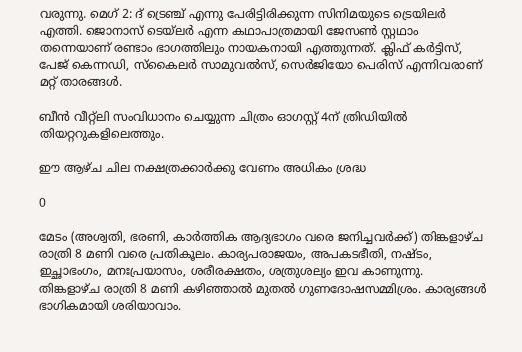വരുന്നു. മെഗ് 2: ദ് ട്രെഞ്ച് എന്നു പേരിട്ടിരിക്കുന്ന സിനിമയുടെ ട്രെയിലർ എത്തി. ജൊനാസ് ടെയ്‌ലർ എന്ന കഥാപാത്രമായി ജേസൺ സ്റ്റഥാം തന്നെയാണ് രണ്ടാം ഭാഗത്തിലും നായകനായി എത്തുന്നത്. ക്ലിഫ് കർട്ടിസ്, പേജ് കെന്നഡി, സ്കൈലർ സാമുവൽസ്, സെർജിയോ പെരിസ് എന്നിവരാണ് മറ്റ് താരങ്ങൾ.

ബീൻ വീറ്റ്‌ലി സംവിധാനം ചെയ്യുന്ന ചിത്രം ഓഗസ്റ്റ് 4ന് ത്രിഡിയിൽ തിയറ്ററുകളിലെത്തും.

ഈ ആഴ്ച ചില നക്ഷത്രക്കാർക്കു വേണം അധികം ശ്രദ്ധ

0

മേടം (അശ്വതി, ഭരണി, കാർത്തിക ആദ്യഭാഗം വരെ ജനിച്ചവർക്ക്) തിങ്കളാഴ്ച രാത്രി 8 മണി വരെ പ്രതികൂലം. കാര്യപരാജയം, അപകടഭീതി, നഷ്ടം, ഇച്ഛാഭംഗം, മനഃപ്രയാസം, ശരീരക്ഷതം, ശത്രുശല്യം ഇവ കാണുന്നു. തിങ്കളാഴ്ച രാത്രി 8 മണി കഴിഞ്ഞാൽ മുതൽ ഗുണദോഷസമ്മിശ്രം. കാര്യങ്ങൾ ഭാഗികമായി ശരിയാവാം.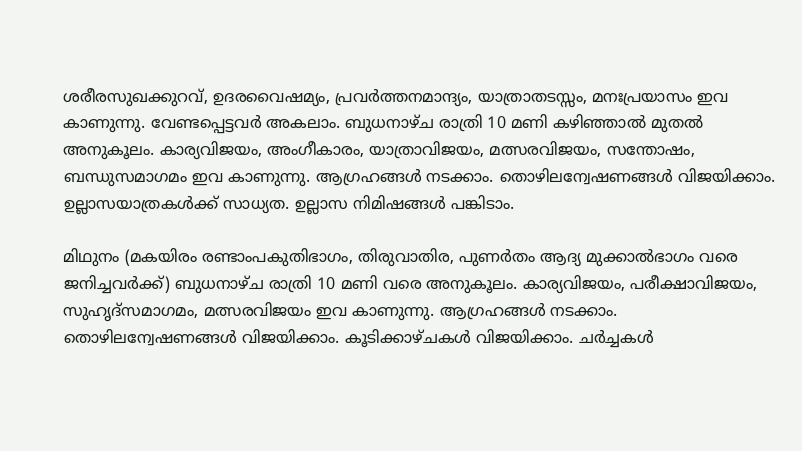ശരീരസുഖക്കുറവ്, ഉദരവൈഷമ്യം, പ്രവർത്തനമാന്ദ്യം, യാത്രാതടസ്സം, മനഃപ്രയാസം ഇവ കാണുന്നു. വേണ്ടപ്പെട്ടവർ അകലാം. ബുധനാഴ്ച രാത്രി 10 മണി കഴിഞ്ഞാൽ മുതല്‍ അനുകൂലം. കാര്യവിജയം, അംഗീകാരം, യാത്രാവിജയം, മത്സരവിജയം, സന്തോഷം, ബന്ധുസമാഗമം ഇവ കാണുന്നു. ആഗ്രഹങ്ങൾ നടക്കാം. തൊഴിലന്വേഷണങ്ങൾ വിജയിക്കാം. ഉല്ലാസയാത്രകൾക്ക് സാധ്യത. ഉല്ലാസ നിമിഷങ്ങൾ പങ്കിടാം.

മിഥുനം (മകയിരം രണ്ടാംപകുതിഭാഗം, തിരുവാതിര, പുണർതം ആദ്യ മുക്കാൽഭാഗം വരെ ജനിച്ചവർക്ക്) ബുധനാഴ്ച രാത്രി 10 മണി വരെ അനുകൂലം. കാര്യവിജയം, പരീക്ഷാവിജയം, സുഹൃദ്സമാഗമം, മത്സരവിജയം ഇവ കാണുന്നു. ആഗ്രഹങ്ങൾ നടക്കാം. തൊഴിലന്വേഷണങ്ങൾ വിജയിക്കാം. കൂടിക്കാഴ്ചകൾ വിജയിക്കാം. ചർച്ചകൾ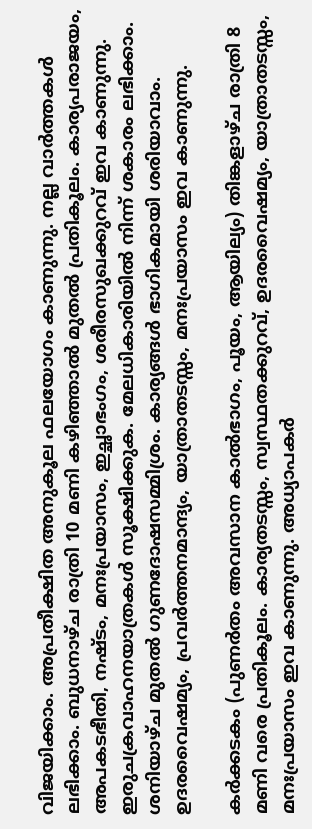വിജയിക്കാം. അപ്രതീക്ഷിത അനുകൂല ഫലയോഗം കാണുന്നു. നല്ല വാർത്തകൾ ലഭിക്കാം. ബുധനാഴ്ച രാത്രി 10 മണി കഴിഞ്ഞാൽ മുതൽ പ്രതികൂലം. കാര്യപരാജയം, അപകടഭീതി, നഷ്ടം, മനഃപ്രയാസം, ഇച്ഛാഭംഗം, ശരീരസുഖക്കുറവ് ഇവ കാണുന്നു. ഇരുചക്രവാഹനയാത്രകൾ സൂക്ഷിക്കുക. മേലധികാരിയിൽ നിന്ന് ശകാരം ലഭിക്കാം. ശനിയാഴ്ച മുതൽ ഗുണദോഷസമ്മിശ്രം. കാര്യങ്ങൾ ഭാഗികമായി ശരിയാവാം. ഉദരവൈഷമ്യം, പ്രവർത്തനമാന്ദ്യം, യാത്രാതടസ്സം, മനഃപ്രയാസം ഇവ കാണുന്നു.

കർക്കടകം (പുണർതം അവസാന കാൽഭാഗം, പൂയം, ആയില്യം) തിങ്കളാഴ്ച രാത്രി 8 മണി വരെ പ്രതികൂലം. കാര്യതടസ്സം, സ്വസ്ഥതക്കുറവ്, ഉദരവൈഷമ്യം, യാത്രാതടസ്സം, മനഃപ്രയാസം ഇവ കാണുന്നു. അധ്യാപകർ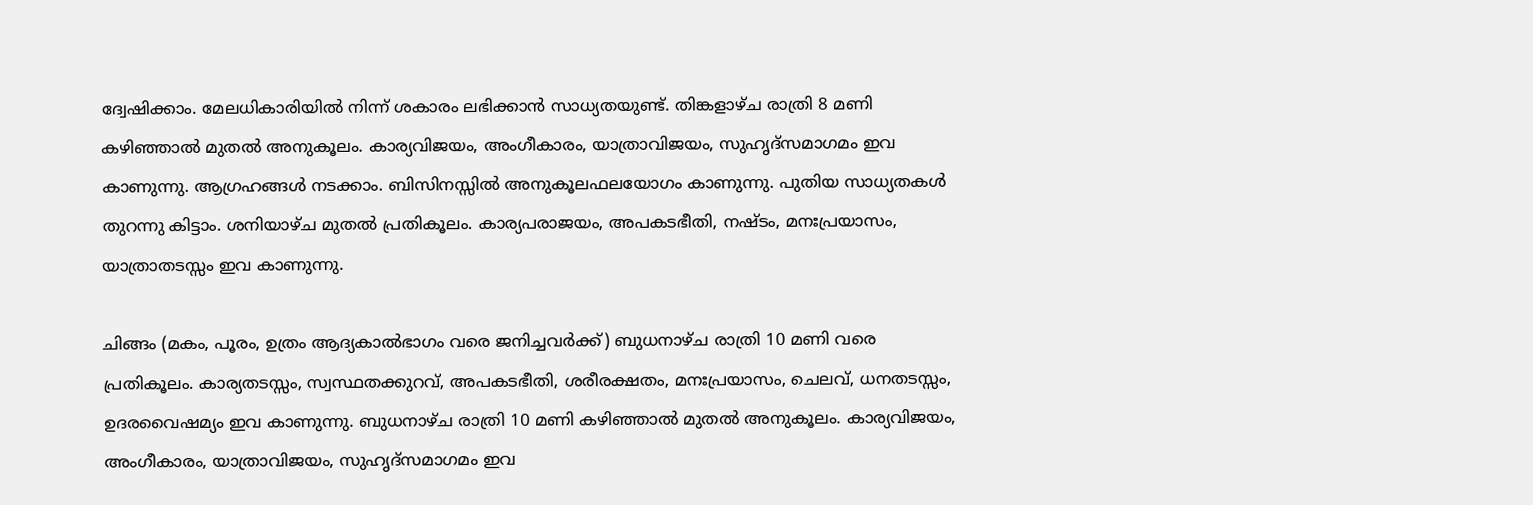ദ്വേഷിക്കാം. മേലധികാരിയിൽ നിന്ന് ശകാരം ലഭിക്കാൻ സാധ്യതയുണ്ട്. തിങ്കളാഴ്ച രാത്രി 8 മണി കഴിഞ്ഞാൽ മുതൽ അനുകൂലം. കാര്യവിജയം, അംഗീകാരം, യാത്രാവിജയം, സുഹൃദ്സമാഗമം ഇവ കാണുന്നു. ആഗ്രഹങ്ങൾ നടക്കാം. ബിസിനസ്സിൽ അനുകൂലഫലയോഗം കാണുന്നു. പുതിയ സാധ്യതകൾ തുറന്നു കിട്ടാം. ശനിയാഴ്ച മുതൽ പ്രതികൂലം. കാര്യപരാജയം, അപകടഭീതി, നഷ്ടം, മനഃപ്രയാസം, യാത്രാതടസ്സം ഇവ കാണുന്നു.

ചിങ്ങം (മകം, പൂരം, ഉത്രം ആദ്യകാൽഭാഗം വരെ ജനിച്ചവർക്ക്) ബുധനാഴ്ച രാത്രി 10 മണി വരെ പ്രതികൂലം. കാര്യതടസ്സം, സ്വസ്ഥതക്കുറവ്, അപകടഭീതി, ശരീരക്ഷതം, മനഃപ്രയാസം, ചെലവ്, ധനതടസ്സം, ഉദരവൈഷമ്യം ഇവ കാണുന്നു. ബുധനാഴ്ച രാത്രി 10 മണി കഴിഞ്ഞാൽ മുതൽ അനുകൂലം. കാര്യവിജയം, അംഗീകാരം, യാത്രാവിജയം, സുഹൃദ്സമാഗമം ഇവ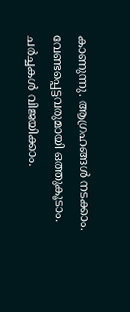കാണുന്നു. ആഗ്രഹങ്ങൾ നടക്കാം. വേണ്ടപ്പെട്ടവരുമായി ഒത്തുകൂടാം. ചർച്ചകൾ വിജയിക്കാം.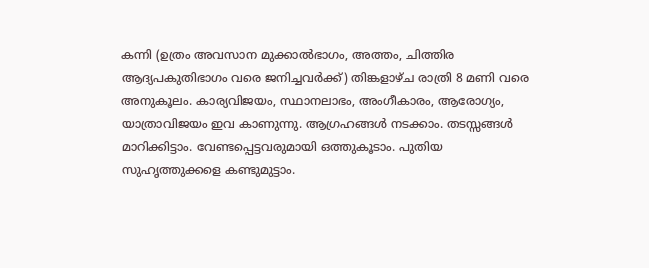കന്നി (ഉത്രം അവസാന മുക്കാൽഭാഗം, അത്തം, ചിത്തിര ആദ്യപകുതിഭാഗം വരെ ജനിച്ചവർക്ക്) തിങ്കളാഴ്ച രാത്രി 8 മണി വരെ അനുകൂലം. കാര്യവിജയം, സ്ഥാനലാഭം, അംഗീകാരം, ആരോഗ്യം, യാത്രാവിജയം ഇവ കാണുന്നു. ആഗ്രഹങ്ങൾ നടക്കാം. തടസ്സങ്ങൾ മാറിക്കിട്ടാം. വേണ്ടപ്പെട്ടവരുമായി ഒത്തുകൂടാം. പുതിയ സുഹൃത്തുക്കളെ കണ്ടുമുട്ടാം.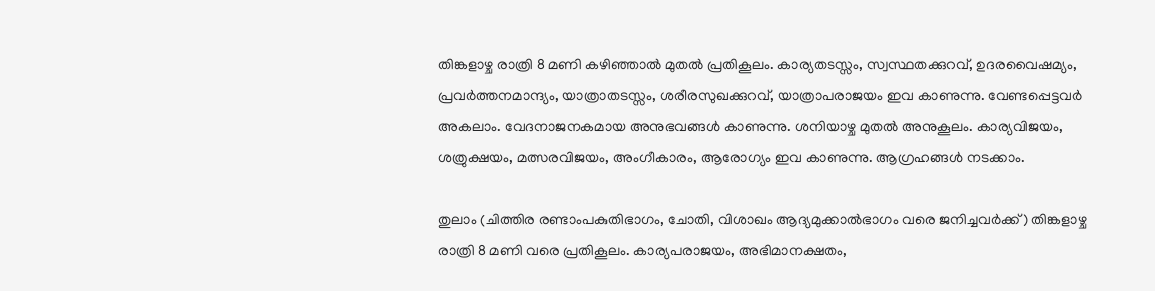തിങ്കളാഴ്ച രാത്രി 8 മണി കഴിഞ്ഞാൽ മുതൽ പ്രതികൂലം. കാര്യതടസ്സം, സ്വസ്ഥതക്കുറവ്, ഉദരവൈഷമ്യം, പ്രവർത്തനമാന്ദ്യം, യാത്രാതടസ്സം, ശരീരസുഖക്കുറവ്, യാത്രാപരാജയം ഇവ കാണുന്നു. വേണ്ടപ്പെട്ടവർ അകലാം. വേദനാജനകമായ അനുഭവങ്ങൾ കാണുന്നു. ശനിയാഴ്ച മുതൽ അനുകൂലം. കാര്യവിജയം, ശത്രുക്ഷയം, മത്സരവിജയം, അംഗീകാരം, ആരോഗ്യം ഇവ കാണുന്നു. ആഗ്രഹങ്ങൾ നടക്കാം.

തുലാം (ചിത്തിര രണ്ടാംപകുതിഭാഗം, ചോതി, വിശാഖം ആദ്യമുക്കാൽഭാഗം വരെ ജനിച്ചവർക്ക്) തിങ്കളാഴ്ച രാത്രി 8 മണി വരെ പ്രതികൂലം. കാര്യപരാജയം, അഭിമാനക്ഷതം,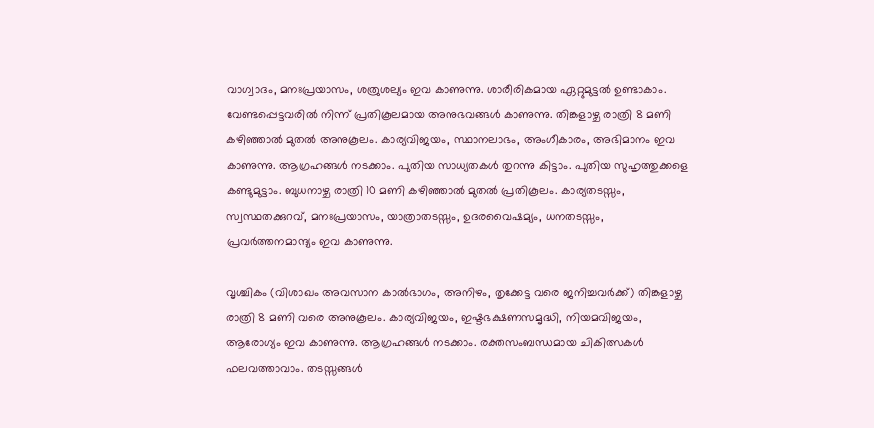വാഗ്വാദം, മനഃപ്രയാസം, ശത്രുശല്യം ഇവ കാണുന്നു. ശാരീരികമായ ഏറ്റുമുട്ടൽ ഉണ്ടാകാം. വേണ്ടപ്പെട്ടവരിൽ നിന്ന് പ്രതികൂലമായ അനുഭവങ്ങൾ കാണുന്നു. തിങ്കളാഴ്ച രാത്രി 8 മണി കഴിഞ്ഞാൽ മുതൽ അനുകൂലം. കാര്യവിജയം, സ്ഥാനലാഭം, അംഗീകാരം, അഭിമാനം ഇവ കാണുന്നു. ആഗ്രഹങ്ങൾ നടക്കാം. പുതിയ സാധ്യതകൾ തുറന്നു കിട്ടാം. പുതിയ സുഹൃത്തുക്കളെ കണ്ടുമുട്ടാം. ബുധനാഴ്ച രാത്രി 10 മണി കഴി‍ഞ്ഞാൽ മുതൽ പ്രതികൂലം. കാര്യതടസ്സം, സ്വസ്ഥതക്കുറവ്, മനഃപ്രയാസം, യാത്രാതടസ്സം, ഉദരവൈഷമ്യം, ധനതടസ്സം, പ്രവർത്തനമാന്ദ്യം ഇവ കാണുന്നു.

വൃശ്ചികം (വിശാഖം അവസാന കാൽഭാഗം, അനിഴം, തൃക്കേട്ട വരെ ജനിച്ചവർക്ക്) തിങ്കളാഴ്ച രാത്രി 8 മണി വരെ അനുകൂലം. കാര്യവിജയം, ഇഷ്ടഭക്ഷണസമൃദ്ധി, നിയമവിജയം, ആരോഗ്യം ഇവ കാണുന്നു. ആഗ്രഹങ്ങൾ നടക്കാം. രക്തസംബന്ധമായ ചികിത്സകൾ ഫലവത്താവാം. തടസ്സങ്ങൾ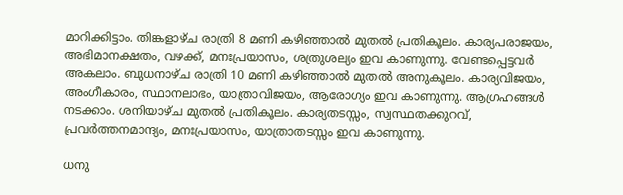മാറിക്കിട്ടാം. തിങ്കളാഴ്ച രാത്രി 8 മണി കഴിഞ്ഞാൽ മുതൽ പ്രതികൂലം. കാര്യപരാജയം, അഭിമാനക്ഷതം, വഴക്ക്, മനഃപ്രയാസം, ശത്രുശല്യം ഇവ കാണുന്നു. വേണ്ടപ്പെട്ടവര്‍ അകലാം. ബുധനാഴ്ച രാത്രി 10 മണി കഴിഞ്ഞാൽ മുതൽ അനുകൂലം. കാര്യവിജയം, അംഗീകാരം, സ്ഥാനലാഭം, യാത്രാവിജയം, ആരോഗ്യം ഇവ കാണുന്നു. ആഗ്രഹങ്ങൾ നടക്കാം. ശനിയാഴ്ച മുതൽ പ്രതികൂലം. കാര്യതടസ്സം, സ്വസ്ഥതക്കുറവ്, പ്രവർത്തനമാന്ദ്യം, മനഃപ്രയാസം, യാത്രാതടസ്സം ഇവ കാണുന്നു.

ധനു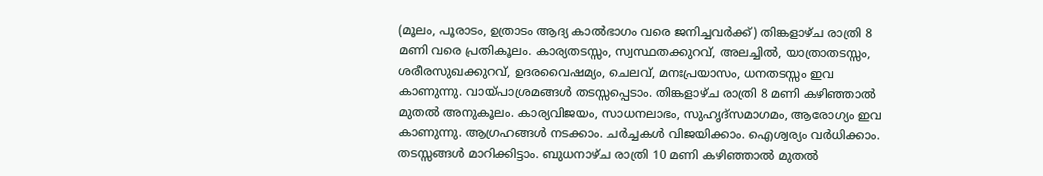(മൂലം, പൂരാടം, ഉത്രാടം ആദ്യ കാൽഭാഗം വരെ ജനിച്ചവർക്ക്) തിങ്കളാഴ്ച രാത്രി 8 മണി വരെ പ്രതികൂലം. കാര്യതടസ്സം, സ്വസ്ഥതക്കുറവ്, അലച്ചിൽ, യാത്രാതടസ്സം, ശരീരസുഖക്കുറവ്, ഉദരവൈഷമ്യം, ചെലവ്, മനഃപ്രയാസം, ധനതടസ്സം ഇവ കാണുന്നു. വായ്പാശ്രമങ്ങൾ തടസ്സപ്പെടാം. തിങ്കളാഴ്ച രാത്രി 8 മണി കഴിഞ്ഞാൽ മുതല്‍ അനുകൂലം. കാര്യവിജയം, സാധനലാഭം, സുഹൃദ്സമാഗമം, ആരോഗ്യം ഇവ കാണുന്നു. ആഗ്രഹങ്ങൾ നടക്കാം. ചർച്ചകൾ വിജയിക്കാം. ഐശ്വര്യം വർധിക്കാം. തടസ്സങ്ങൾ മാറിക്കിട്ടാം. ബുധനാഴ്ച രാത്രി 10 മണി കഴിഞ്ഞാൽ മുതൽ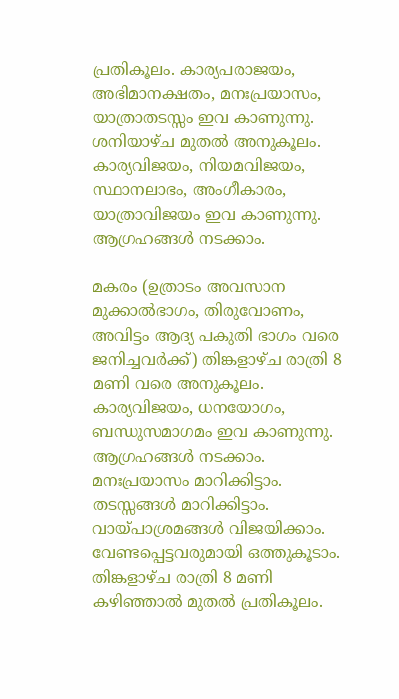പ്രതികൂലം. കാര്യപരാജയം, അഭിമാനക്ഷതം, മനഃപ്രയാസം, യാത്രാതടസ്സം ഇവ കാണുന്നു. ശനിയാഴ്ച മുതൽ അനുകൂലം. കാര്യവിജയം, നിയമവിജയം, സ്ഥാനലാഭം, അംഗീകാരം, യാത്രാവിജയം ഇവ കാണുന്നു. ആഗ്രഹങ്ങള്‍ നടക്കാം.

മകരം (ഉത്രാടം അവസാന മുക്കാൽഭാഗം, തിരുവോണം, അവിട്ടം ആദ്യ പകുതി ഭാഗം വരെ ജനിച്ചവർക്ക്) തിങ്കളാഴ്ച രാത്രി 8 മണി വരെ അനുകൂലം. കാര്യവിജയം, ധനയോഗം, ബന്ധുസമാഗമം ഇവ കാണുന്നു. ആഗ്രഹങ്ങൾ നടക്കാം. മനഃപ്രയാസം മാറിക്കിട്ടാം. തടസ്സങ്ങൾ മാറിക്കിട്ടാം. വായ്പാശ്രമങ്ങൾ വിജയിക്കാം. വേണ്ടപ്പെട്ടവരുമായി ഒത്തുകൂടാം. തിങ്കളാഴ്ച രാത്രി 8 മണി കഴിഞ്ഞാൽ മുതൽ പ്രതികൂലം.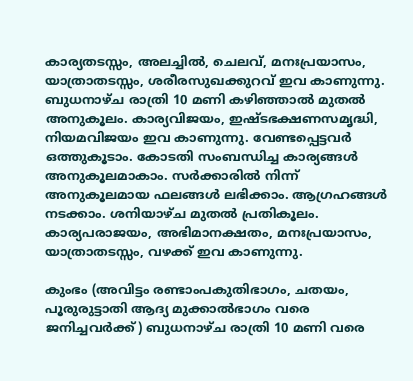കാര്യതടസ്സം, അലച്ചിൽ, ചെലവ്, മനഃപ്രയാസം, യാത്രാതടസ്സം, ശരീരസുഖക്കുറവ് ഇവ കാണുന്നു. ബുധനാഴ്ച രാത്രി 10 മണി കഴിഞ്ഞാൽ മുതൽ അനുകൂലം. കാര്യവിജയം, ഇഷ്ടഭക്ഷണസമൃദ്ധി, നിയമവിജയം ഇവ കാണുന്നു. വേണ്ടപ്പെട്ടവർ ഒത്തുകൂടാം. കോടതി സംബന്ധിച്ച കാര്യങ്ങൾ അനുകൂലമാകാം. സർക്കാരിൽ നിന്ന് അനുകൂലമായ ഫലങ്ങൾ ലഭിക്കാം. ആഗ്രഹങ്ങൾ നടക്കാം. ശനിയാഴ്ച മുതല്‍ പ്രതികൂലം. കാര്യപരാജയം, അഭിമാനക്ഷതം, മനഃപ്രയാസം, യാത്രാതടസ്സം, വഴക്ക് ഇവ കാണുന്നു.

കുംഭം (അവിട്ടം രണ്ടാംപകുതിഭാഗം, ചതയം, പൂരുരുട്ടാതി ആദ്യ മുക്കാൽഭാഗം വരെ ജനിച്ചവർക്ക്) ബുധനാഴ്ച രാത്രി 10 മണി വരെ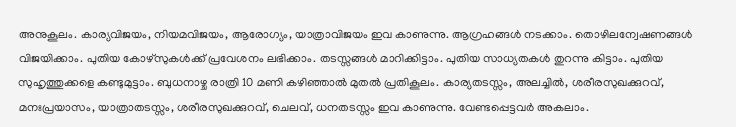അനുകൂലം. കാര്യവിജയം, നിയമവിജയം, ആരോഗ്യം, യാത്രാവിജയം ഇവ കാണുന്നു. ആഗ്രഹങ്ങൾ നടക്കാം. തൊഴിലന്വേഷണങ്ങൾ വിജയിക്കാം. പുതിയ കോഴ്സുകൾക്ക് പ്രവേശനം ലഭിക്കാം. തടസ്സങ്ങള്‍ മാറിക്കിട്ടാം. പുതിയ സാധ്യതകൾ തുറന്നു കിട്ടാം. പുതിയ സുഹൃത്തുക്കളെ കണ്ടുമുട്ടാം. ബുധനാഴ്ച രാത്രി 10 മണി കഴിഞ്ഞാല്‍ മുതൽ പ്രതികൂലം. കാര്യതടസ്സം, അലച്ചിൽ, ശരീരസുഖക്കുറവ്, മനഃപ്രയാസം, യാത്രാതടസ്സം, ശരീരസുഖക്കുറവ്, ചെലവ്, ധനതടസ്സം ഇവ കാണുന്നു. വേണ്ടപ്പെട്ടവർ അകലാം.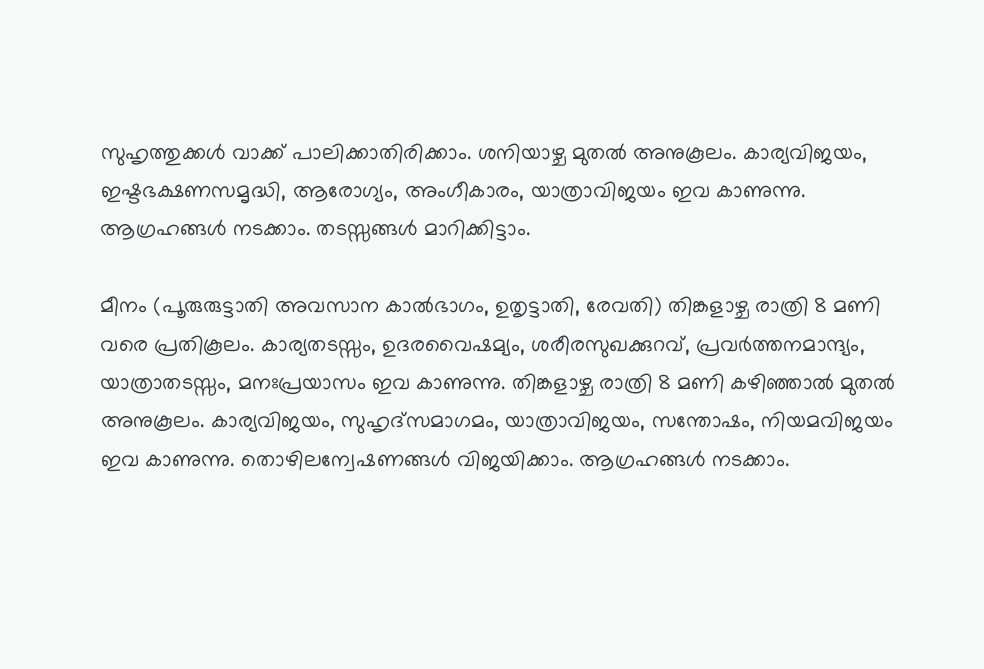സുഹൃത്തുക്കൾ വാക്ക് പാലിക്കാതിരിക്കാം. ശനിയാഴ്ച മുതൽ അനുകൂലം. കാര്യവിജയം, ഇഷ്ടഭക്ഷണസമൃദ്ധി, ആരോഗ്യം, അംഗീകാരം, യാത്രാവിജയം ഇവ കാണുന്നു. ആഗ്രഹങ്ങൾ നടക്കാം. തടസ്സങ്ങൾ മാറിക്കിട്ടാം.

മീനം (പൂരുരുട്ടാതി അവസാന കാൽഭാഗം, ഉതൃട്ടാതി, രേവതി) തിങ്കളാഴ്ച രാത്രി 8 മണി വരെ പ്രതികൂലം. കാര്യതടസ്സം, ഉദരവൈഷമ്യം, ശരീരസുഖക്കുറവ്, പ്രവർത്തനമാന്ദ്യം, യാത്രാതടസ്സം, മനഃപ്രയാസം ഇവ കാണുന്നു. തിങ്കളാഴ്ച രാത്രി 8 മണി കഴിഞ്ഞാൽ മുതൽ അനുകൂലം. കാര്യവിജയം, സുഹൃദ്സമാഗമം, യാത്രാവിജയം, സന്തോഷം, നിയമവിജയം ഇവ കാണുന്നു. തൊഴിലന്വേഷണങ്ങൾ വിജയിക്കാം. ആഗ്രഹങ്ങൾ നടക്കാം.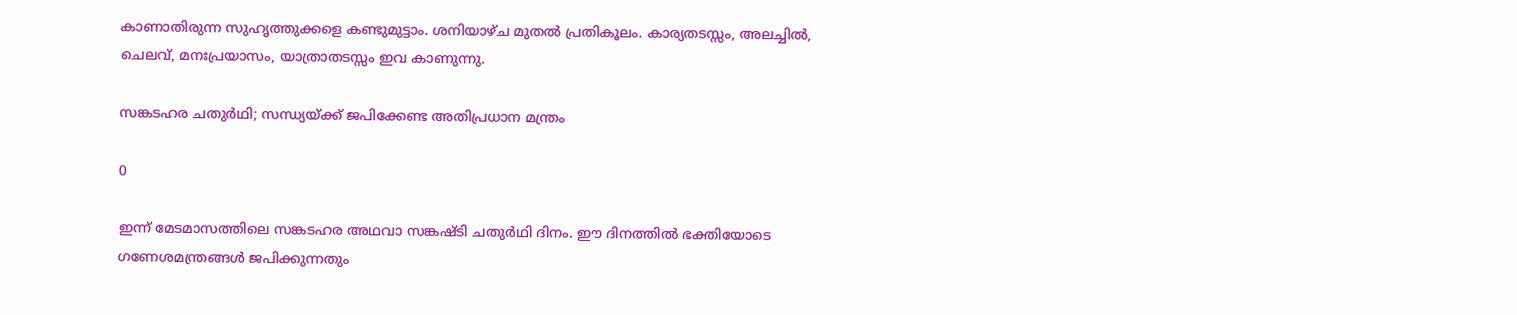കാണാതിരുന്ന സുഹൃത്തുക്കളെ കണ്ടുമുട്ടാം. ശനിയാഴ്ച മുതൽ പ്രതികൂലം. കാര്യതടസ്സം, അലച്ചിൽ, ചെലവ്, മനഃപ്രയാസം, യാത്രാതടസ്സം ഇവ കാണുന്നു.

സങ്കടഹര ചതുർഥി; സന്ധ്യയ്ക്ക് ജപിക്കേണ്ട അതിപ്രധാന മന്ത്രം

0

ഇന്ന് മേടമാസത്തിലെ സങ്കടഹര അഥവാ സങ്കഷ്ടി ചതുർഥി ദിനം. ഈ ദിനത്തിൽ ഭക്തിയോടെ ഗണേശമന്ത്രങ്ങൾ ജപിക്കുന്നതും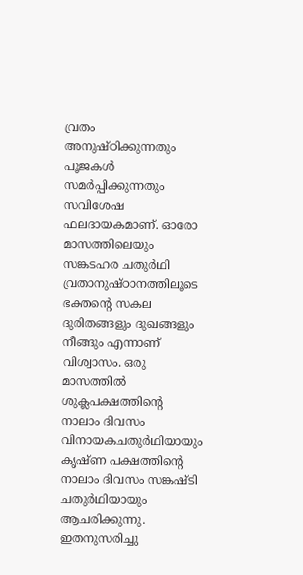വ്രതം അനുഷ്ഠിക്കുന്നതും പൂജകൾ സമർപ്പിക്കുന്നതും സവിശേഷ ഫലദായകമാണ്. ഓരോ മാസത്തിലെയും സങ്കടഹര ചതുർഥി വ്രതാനുഷ്ഠാനത്തിലൂടെ ഭക്തന്റെ സകല ദുരിതങ്ങളും ദുഖങ്ങളും നീങ്ങും എന്നാണ് വിശ്വാസം. ഒരു മാസത്തിൽ ശുക്ലപക്ഷത്തിന്‍റെ നാലാം ദിവസം വിനായകചതുർഥിയായും കൃഷ്ണ പക്ഷത്തിന്‍റെ നാലാം ദിവസം സങ്കഷ്ടി ചതുർഥിയായും ആചരിക്കുന്നു. ഇതനുസരിച്ചു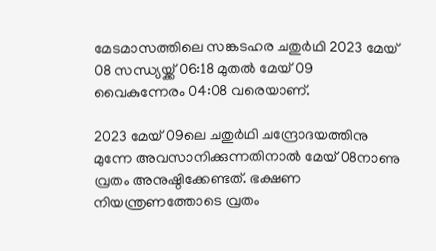മേടമാസത്തിലെ സങ്കടഹര ചതുർഥി 2023 മേയ് 08 സന്ധ്യയ്ക്ക് 06:18 മുതൽ മേയ് 09 വൈകുന്നേരം 04:08 വരെയാണ്.

2023 മേയ് 09ലെ ചതുർഥി ചന്ദ്രോദയത്തിനു മുന്നേ അവസാനിക്കുന്നതിനാൽ മേയ് 08നാണു വ്രതം അനുഷ്ഠിക്കേണ്ടത്. ഭക്ഷണ നിയന്ത്രണത്തോടെ വ്രതം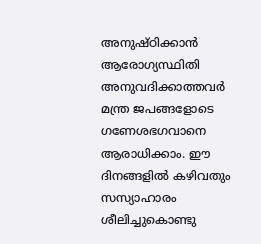അനുഷ്ഠിക്കാൻ ആരോഗ്യസ്ഥിതി അനുവദിക്കാത്തവർ മന്ത്ര ജപങ്ങളോടെ ഗണേശഭഗവാനെ ആരാധിക്കാം. ഈ ദിനങ്ങളിൽ കഴിവതും സസ്യാഹാരം ശീലിച്ചുകൊണ്ടു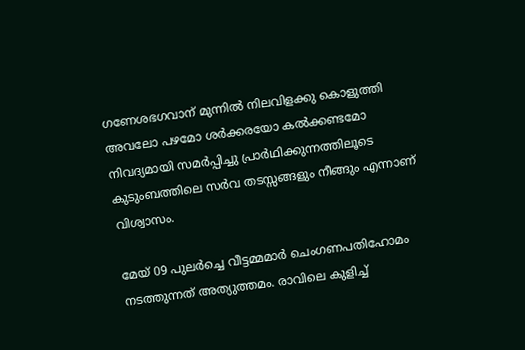ഗണേശഭഗവാന് മുന്നിൽ നിലവിളക്കു കൊളുത്തി അവലോ പഴമോ ശർക്കരയോ കൽക്കണ്ടമോ നിവദ്യമായി സമർപ്പിച്ചു പ്രാർഥിക്കുന്നത്തിലൂടെ കുടുംബത്തിലെ സർവ തടസ്സങ്ങളും നീങ്ങും എന്നാണ് വിശ്വാസം.

മേയ് 09 പുലർച്ചെ വീട്ടമ്മമാർ ചെംഗണപതിഹോമം നടത്തുന്നത് അത്യുത്തമം. രാവിലെ കുളിച്ച്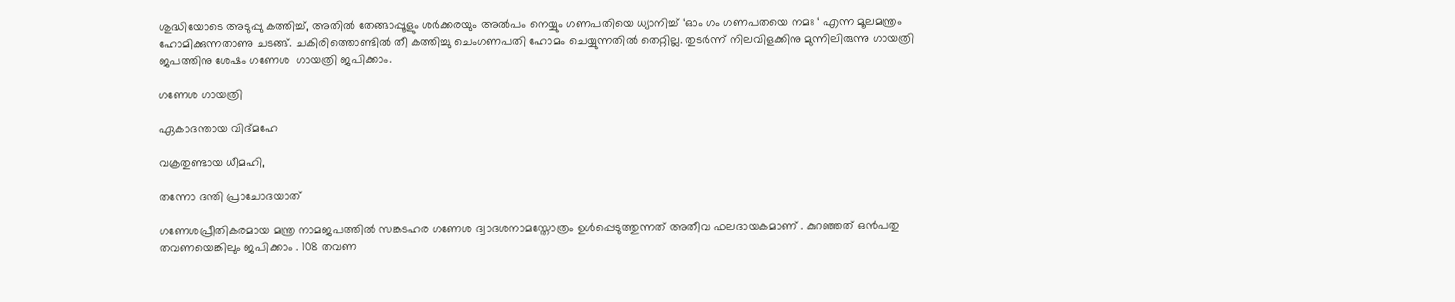ശുദ്ധിയോടെ അടുപ്പു കത്തിച്ച്, അതിൽ തേങ്ങാപ്പൂളും ശര്‍ക്കരയും അൽപം നെയ്യും ഗണപതിയെ ധ്യാനിച്ച് ‘ഓം ഗം ഗണപതയെ നമഃ ‘ എന്ന മൂലമന്ത്രം ഹോമിക്കുന്നതാണു ചടങ്ങ്. ചകിരിത്തൊണ്ടിൽ തീ കത്തിച്ചു ചെംഗണപതി ഹോമം ചെയ്യുന്നതിൽ തെറ്റില്ല. തുടർന്ന് നിലവിളക്കിനു മുന്നിലിരുന്നു ഗായത്രി ജപത്തിനു ശേഷം ഗണേശ  ഗായത്രി ജപിക്കാം.

ഗണേശ ഗായത്രി

ഏകാദന്തായ വിദ്‌മഹേ

വക്രതുണ്ടായ ധീമഹി,

തന്നോ ദന്തി പ്രാചോദയാത്

ഗണേശപ്രീതികരമായ മന്ത്ര നാമജപത്തിൽ സങ്കടഹര ഗണേശ ദ്വാദശനാമസ്തോത്രം ഉൾപ്പെടുത്തുന്നത് അതീവ ഫലദായകമാണ് . കുറഞ്ഞത് ഒൻപതു തവണയെങ്കിലും ജപിക്കാം . 108 തവണ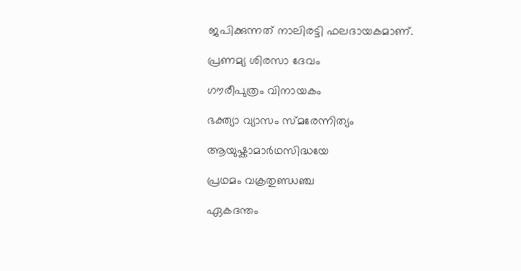ജപിക്കുന്നത് നാലിരട്ടി ഫലദായകമാണ്.

പ്രണമ്യ ശിരസാ ദേവം

ഗൗരീപുത്രം വിനായകം

ഭക്ത്യാ വ്യാസം സ്മരേന്നിത്യം

ആയുഷ്കാമാർഥസിദ്ധയേ

പ്രഥമം വക്രതുണ്ഡഞ്ച

ഏകദന്തം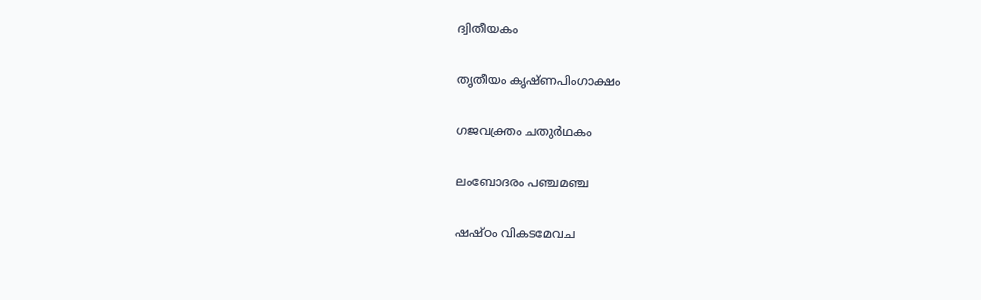ദ്വിതീയകം

തൃതീയം കൃഷ്ണപിംഗാക്ഷം

ഗജവക്ത്രം ചതുർഥകം

ലംബോദരം പഞ്ചമഞ്ച

ഷഷ്ഠം വികടമേവച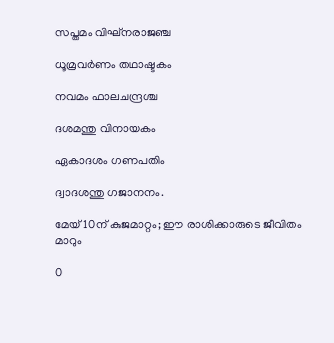സപ്തമം വിഘ്നരാജഞ്ച

ധൂമ്രവർണം തഥാഷ്ടകം

നവമം ഫാലചന്ദ്രശ്ച

ദശമന്തു വിനായകം

ഏകാദശം ഗണപതിം

ദ്വാദശന്തു ഗജാനനം.

മേയ് 10ന് കുജമാറ്റം; ഈ രാശിക്കാരുടെ ജീവിതം മാറും

0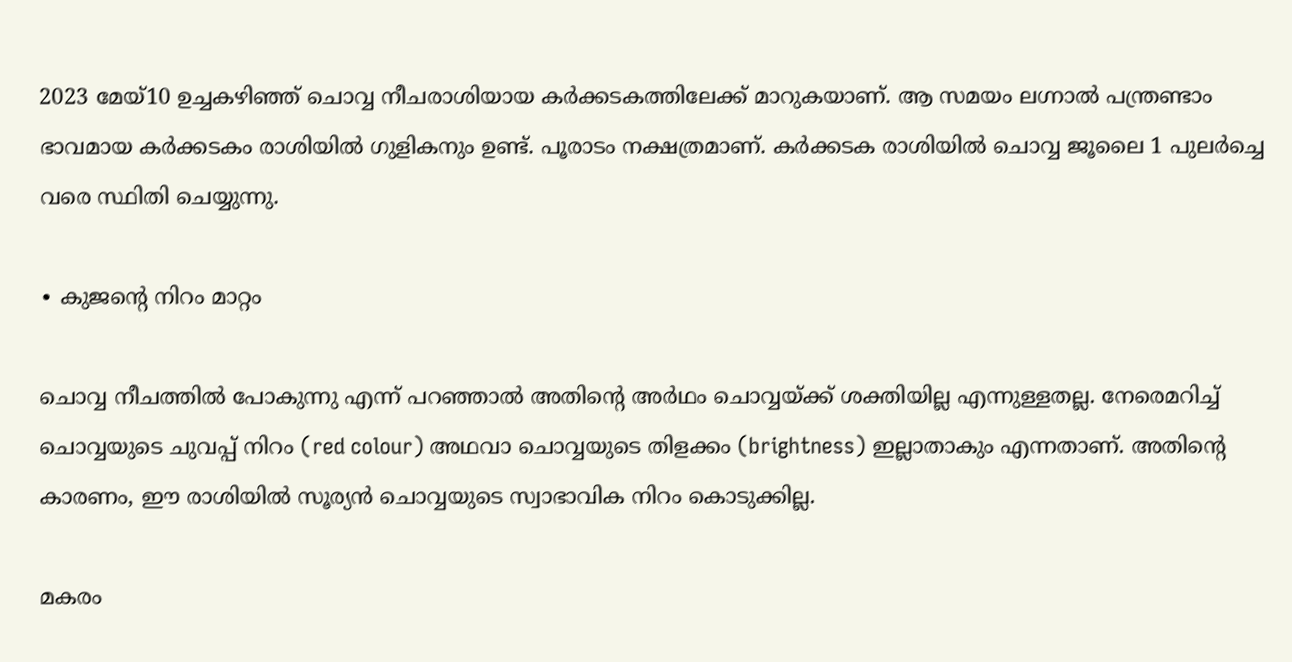2023 മേയ്10 ഉച്ചകഴിഞ്ഞ് ചൊവ്വ നീചരാശിയായ കർക്കടകത്തിലേക്ക് മാറുകയാണ്. ആ സമയം ലഗ്നാൽ പന്ത്രണ്ടാം ഭാവമായ കർക്കടകം രാശിയിൽ ഗുളികനും ഉണ്ട്. പൂരാടം നക്ഷത്രമാണ്. കർക്കടക രാശിയിൽ ചൊവ്വ ജൂലൈ 1 പുലർച്ചെ വരെ സ്ഥിതി ചെയ്യുന്നു.

∙ കുജന്റെ നിറം മാറ്റം

ചൊവ്വ നീചത്തിൽ പോകുന്നു എന്ന് പറഞ്ഞാൽ അതിന്റെ അർഥം ചൊവ്വയ്ക്ക് ശക്തിയില്ല എന്നുള്ളതല്ല. നേരെമറിച്ച് ചൊവ്വയുടെ ചുവപ്പ് നിറം (red colour) അഥവാ ചൊവ്വയുടെ തിളക്കം (brightness) ഇല്ലാതാകും എന്നതാണ്. അതിന്റെ കാരണം, ഈ രാശിയിൽ സൂര്യൻ ചൊവ്വയുടെ സ്വാഭാവിക നിറം കൊടുക്കില്ല.

മകരം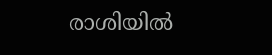രാശിയിൽ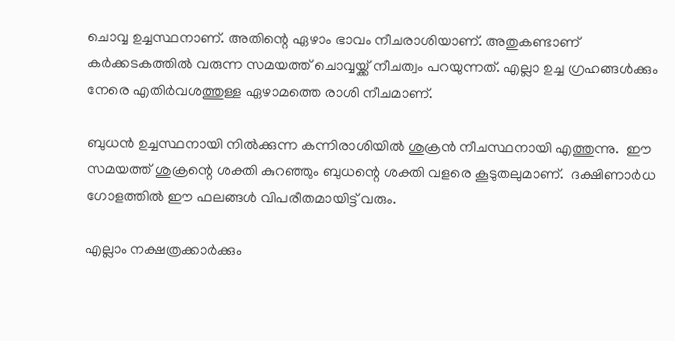ചൊവ്വ ഉച്ചസ്ഥനാണ്. അതിന്റെ ഏഴാം ഭാവം നീചരാശിയാണ്. അതുകണ്ടാണ് കർക്കടകത്തിൽ വരുന്ന സമയത്ത് ചൊവ്വയ്ക്ക് നീചത്വം പറയുന്നത്. എല്ലാ ഉച്ച ഗ്രഹങ്ങൾക്കും നേരെ എതിർവശത്തുള്ള ഏഴാമത്തെ രാശി നീചമാണ്.

ബുധൻ ഉച്ചസ്ഥനായി നിൽക്കുന്ന കന്നിരാശിയിൽ ശുക്രൻ നീചസ്ഥനായി എത്തുന്നു.  ഈ സമയത്ത് ശുക്രന്റെ ശക്തി കുറഞ്ഞും ബുധന്റെ ശക്തി വളരെ കൂടുതലുമാണ്.  ദക്ഷിണാർധ ഗോളത്തിൽ ഈ ഫലങ്ങൾ വിപരീതമായിട്ട് വരും.

എല്ലാം നക്ഷത്രക്കാർക്കും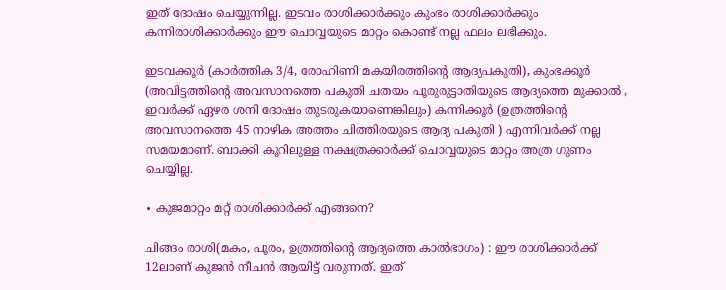ഇത് ദോഷം ചെയ്യുന്നില്ല. ഇടവം രാശിക്കാർക്കും കുംഭം രാശിക്കാർക്കും കന്നിരാശിക്കാർക്കും ഈ ചൊവ്വയുടെ മാറ്റം കൊണ്ട് നല്ല ഫലം ലഭിക്കും.

ഇടവക്കൂർ (കാർത്തിക 3/4, രോഹിണി മകയിരത്തിന്റെ ആദ്യപകുതി), കുംഭക്കൂർ (അവിട്ടത്തിന്റെ അവസാനത്തെ പകുതി ചതയം പൂരുരുട്ടാതിയുടെ ആദ്യത്തെ മുക്കാൽ , ഇവർക്ക് ഏഴര ശനി ദോഷം തുടരുകയാണെങ്കിലും) കന്നിക്കൂർ (ഉത്രത്തിന്റെ അവസാനത്തെ 45 നാഴിക അത്തം ചിത്തിരയുടെ ആദ്യ പകുതി ) എന്നിവർക്ക് നല്ല സമയമാണ്. ബാക്കി കൂറിലുള്ള നക്ഷത്രക്കാർക്ക് ചൊവ്വയുടെ മാറ്റം അത്ര ഗുണം ചെയ്യില്ല.

∙ കുജമാറ്റം മറ്റ് രാശിക്കാർക്ക് എങ്ങനെ?

ചിങ്ങം രാശി(മകം, പൂരം, ഉത്രത്തിന്റെ ആദ്യത്തെ കാൽഭാഗം) : ഈ രാശിക്കാർക്ക് 12ലാണ് കുജൻ നീചൻ ആയിട്ട് വരുന്നത്. ഇത്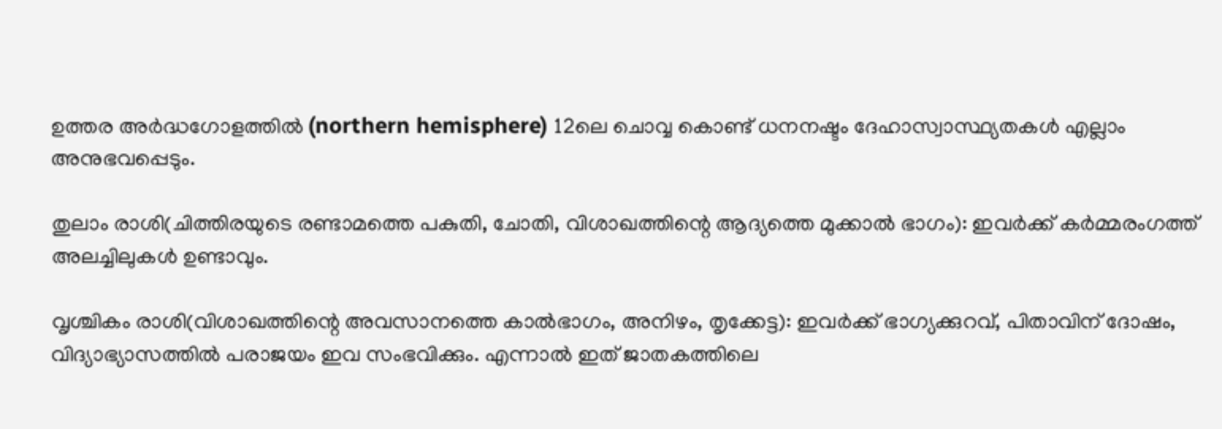ഉത്തര അർദ്ധഗോളത്തിൽ (northern hemisphere) 12ലെ ചൊവ്വ കൊണ്ട് ധനനഷ്ടം ദേഹാസ്വാസ്ഥ്യതകൾ എല്ലാം അനുഭവപ്പെടും.

തുലാം രാശി(ചിത്തിരയുടെ രണ്ടാമത്തെ പകുതി, ചോതി, വിശാഖത്തിന്റെ ആദ്യത്തെ മുക്കാൽ ഭാഗം): ഇവർക്ക് കർമ്മരംഗത്ത് അലച്ചിലുകൾ ഉണ്ടാവും.

വൃശ്ചികം രാശി(വിശാഖത്തിന്റെ അവസാനത്തെ കാൽഭാഗം, അനിഴം, തൃക്കേട്ട): ഇവർക്ക് ഭാഗ്യക്കുറവ്, പിതാവിന് ദോഷം, വിദ്യാഭ്യാസത്തിൽ പരാജയം ഇവ സംഭവിക്കും. എന്നാൽ ഇത് ജാതകത്തിലെ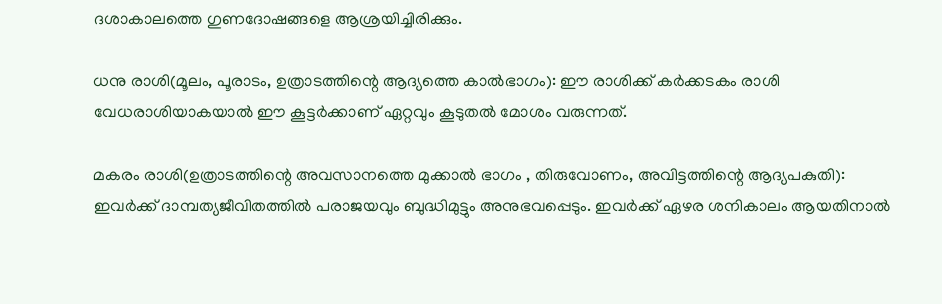ദശാകാലത്തെ ഗുണദോഷങ്ങളെ ആശ്രയിച്ചിരിക്കും.

ധനു രാശി(മൂലം, പൂരാടം, ഉത്രാടത്തിന്റെ ആദ്യത്തെ കാൽഭാഗം): ഈ രാശിക്ക് കർക്കടകം രാശി വേധരാശിയാകയാൽ ഈ കൂട്ടർക്കാണ് ഏറ്റവും കൂടുതൽ മോശം വരുന്നത്.

മകരം രാശി(ഉത്രാടത്തിന്റെ അവസാനത്തെ മുക്കാൽ ഭാഗം , തിരുവോണം, അവിട്ടത്തിന്റെ ആദ്യപകുതി): ഇവർക്ക് ദാമ്പത്യജീവിതത്തിൽ പരാജയവും ബുദ്ധിമുട്ടും അനുഭവപ്പെടും. ഇവർക്ക് ഏഴര ശനികാലം ആയതിനാൽ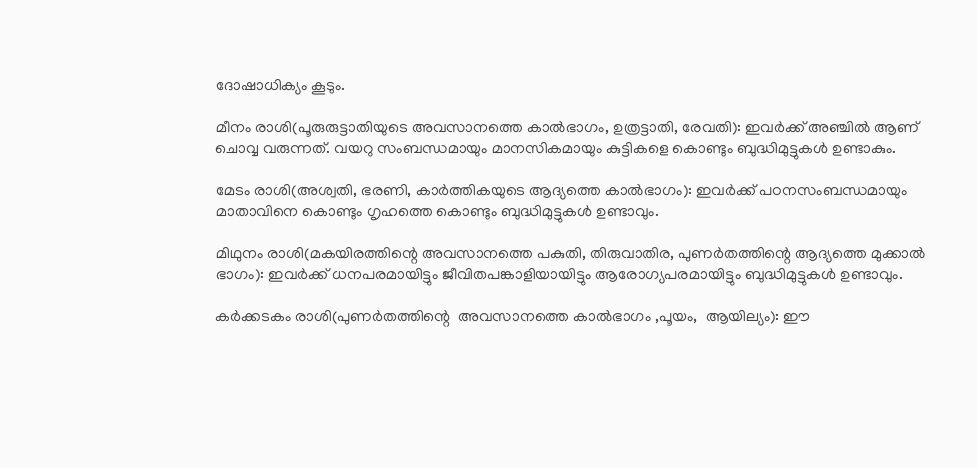ദോഷാധിക്യം കൂടും.

മീനം രാശി(പൂരുരുട്ടാതിയുടെ അവസാനത്തെ കാൽഭാഗം, ഉത്രട്ടാതി, രേവതി): ഇവർക്ക് അഞ്ചിൽ ആണ് ചൊവ്വ വരുന്നത്. വയറു സംബന്ധമായും മാനസികമായും കുട്ടികളെ കൊണ്ടും ബുദ്ധിമുട്ടുകൾ ഉണ്ടാകും.

മേടം രാശി(അശ്വതി, ഭരണി, കാർത്തികയുടെ ആദ്യത്തെ കാൽഭാഗം): ഇവർക്ക് പഠനസംബന്ധമായും മാതാവിനെ കൊണ്ടും ഗൃഹത്തെ കൊണ്ടും ബുദ്ധിമുട്ടുകൾ ഉണ്ടാവും.

മിഥുനം രാശി(മകയിരത്തിന്റെ അവസാനത്തെ പകുതി, തിരുവാതിര, പുണർതത്തിന്റെ ആദ്യത്തെ മുക്കാൽ ഭാഗം): ഇവർക്ക് ധനപരമായിട്ടും ജീവിതപങ്കാളിയായിട്ടും ആരോഗ്യപരമായിട്ടും ബുദ്ധിമുട്ടുകൾ ഉണ്ടാവും.

കർക്കടകം രാശി(പുണർതത്തിന്റെ  അവസാനത്തെ കാൽഭാഗം ,പൂയം,  ആയില്യം): ഈ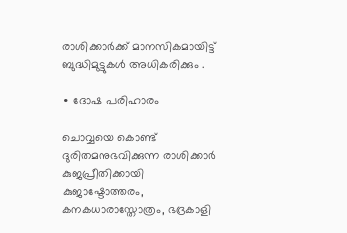രാശിക്കാർക്ക് മാനസികമായിട്ട് ബുദ്ധിമുട്ടുകൾ അധികരിക്കും .

∙ ദോഷ പരിഹാരം

ചൊവ്വയെ കൊണ്ട് ദുരിതമനുഭവിക്കുന്ന രാശിക്കാർ കുജപ്രീതിക്കായി കുജാഷ്ടോത്തരം, കനകധാരാസ്തോത്രം, ഭദ്രകാളി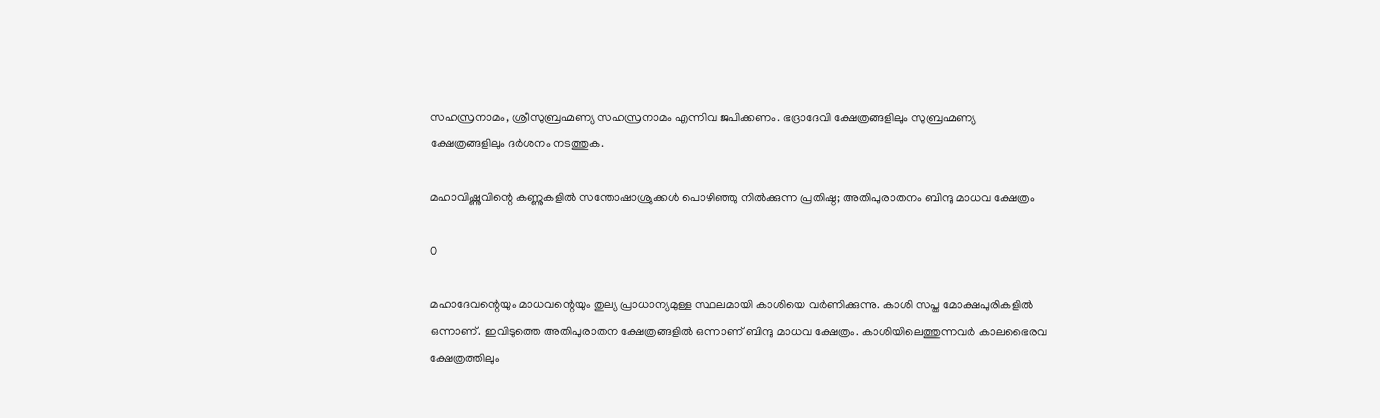സഹസ്രനാമം, ശ്രീസുബ്രഹ്മണ്യ സഹസ്രനാമം എന്നിവ ജപിക്കണം. ഭദ്രാദേവി ക്ഷേത്രങ്ങളിലും സുബ്രഹ്മണ്യ ക്ഷേത്രങ്ങളിലും ദർശനം നടത്തുക.

മഹാവിഷ്ണുവിന്റെ കണ്ണുകളിൽ സന്തോഷാശ്രുക്കൾ പൊഴിഞ്ഞു നിൽക്കുന്ന പ്രതിഷ്ഠ; അതിപുരാതനം ബിന്ദു മാധവ ക്ഷേത്രം

0

മഹാദേവന്റെയും മാധവന്റെയും തുല്യ പ്രാധാന്യമുള്ള സ്ഥലമായി കാശിയെ വർണിക്കുന്നു. കാശി സപ്ത മോക്ഷപുരികളിൽ ഒന്നാണ്. ഇവിടുത്തെ അതിപുരാതന ക്ഷേത്രങ്ങളിൽ ഒന്നാണ് ബിന്ദു മാധവ ക്ഷേത്രം. കാശിയിലെത്തുന്നവർ കാലഭൈരവ ക്ഷേത്രത്തിലും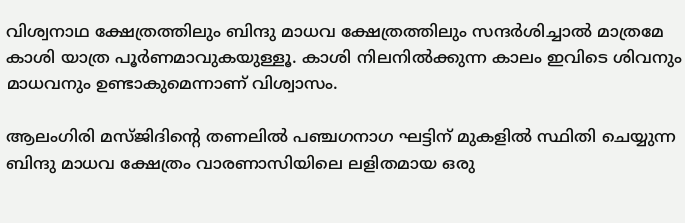വിശ്വനാഥ ക്ഷേത്രത്തിലും ബിന്ദു മാധവ ക്ഷേത്രത്തിലും സന്ദർശിച്ചാൽ മാത്രമേ കാശി യാത്ര പൂർണമാവുകയുള്ളൂ. കാശി നിലനിൽക്കുന്ന കാലം ഇവിടെ ശിവനും മാധവനും ഉണ്ടാകുമെന്നാണ് വിശ്വാസം.

ആലംഗിരി മസ്ജിദിന്റെ തണലിൽ പഞ്ചഗനാഗ ഘട്ടിന് മുകളിൽ സ്ഥിതി ചെയ്യുന്ന ബിന്ദു മാധവ ക്ഷേത്രം വാരണാസിയിലെ ലളിതമായ ഒരു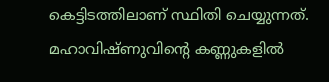കെട്ടിടത്തിലാണ് സ്ഥിതി ചെയ്യുന്നത്. മഹാവിഷ്ണുവിന്റെ കണ്ണുകളിൽ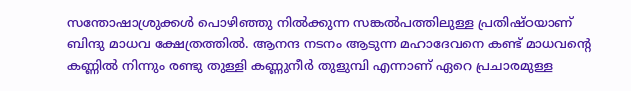സന്തോഷാശ്രുക്കൾ പൊഴിഞ്ഞു നിൽക്കുന്ന സങ്കൽപത്തിലുള്ള പ്രതിഷ്ഠയാണ് ബിന്ദു മാധവ ക്ഷേത്രത്തിൽ. ആനന്ദ നടനം ആടുന്ന മഹാദേവനെ കണ്ട് മാധവന്റെ കണ്ണിൽ നിന്നും രണ്ടു തുള്ളി കണ്ണുനീർ തുളുമ്പി എന്നാണ് ഏറെ പ്രചാരമുള്ള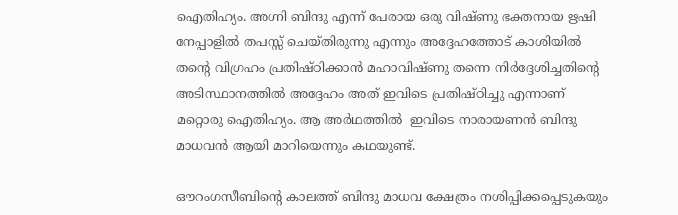ഐതിഹ്യം. അഗ്നി ബിന്ദു എന്ന് പേരായ ഒരു വിഷ്ണു ഭക്തനായ ഋഷി നേപ്പാളിൽ തപസ്സ് ചെയ്തിരുന്നു എന്നും അദ്ദേഹത്തോട് കാശിയിൽ തന്റെ വിഗ്രഹം പ്രതിഷ്ഠിക്കാൻ മഹാവിഷ്ണു തന്നെ നിർദ്ദേശിച്ചതിന്റെ അടിസ്ഥാനത്തിൽ അദ്ദേഹം അത് ഇവിടെ പ്രതിഷ്ഠിച്ചു എന്നാണ് മറ്റൊരു ഐതിഹ്യം. ആ അർഥത്തിൽ  ഇവിടെ നാരായണൻ ബിന്ദു മാധവൻ ആയി മാറിയെന്നും കഥയുണ്ട്.

ഔറംഗസീബിന്റെ കാലത്ത് ബിന്ദു മാധവ ക്ഷേത്രം നശിപ്പിക്കപ്പെടുകയും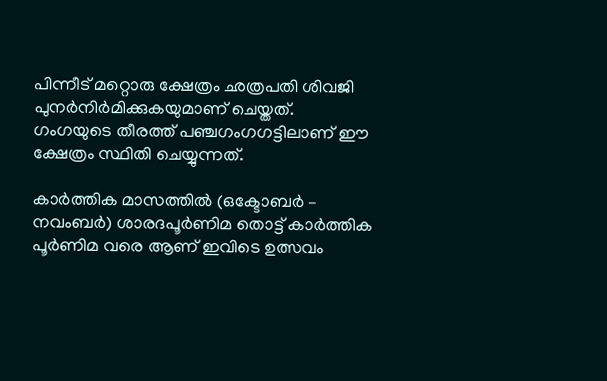പിന്നീട് മറ്റൊരു ക്ഷേത്രം ഛത്രപതി ശിവജി പുനർനിർമിക്കുകയുമാണ് ചെയ്തത്. ഗംഗയുടെ തീരത്ത് പഞ്ചഗംഗഗട്ടിലാണ് ഈ ക്ഷേത്രം സ്ഥിതി ചെയ്യുന്നത്.

കാർത്തിക മാസത്തിൽ (ഒക്ടോബർ – നവംബർ) ശാരദപൂർണിമ തൊട്ട് കാർത്തിക പൂർണിമ വരെ ആണ് ഇവിടെ ഉത്സവം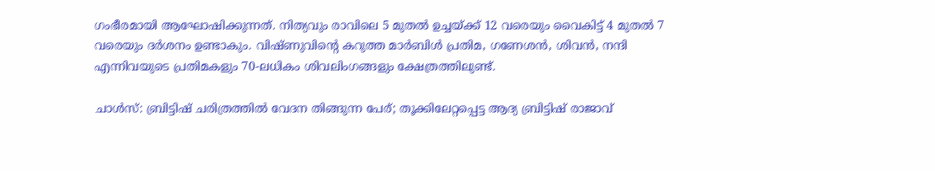ഗംഭീരമായി ആഘോഷിക്കുന്നത്. നിത്യവും രാവിലെ 5 മുതൽ ഉച്ചയ്ക്ക് 12 വരെയും വൈകിട്ട് 4 മുതൽ 7 വരെയും ദർശനം ഉണ്ടാകും. വിഷ്ണുവിന്റെ കറുത്ത മാർബിൾ പ്രതിമ, ഗണേശൻ, ശിവൻ, നന്ദി എന്നിവയുടെ പ്രതിമകളും 70-ലധികം ശിവലിംഗങ്ങളും ക്ഷേത്രത്തിലുണ്ട്.

ചാൾസ്: ബ്രിട്ടിഷ് ചരിത്രത്തിൽ വേദന തിങ്ങുന്ന പേര്; തൂക്കിലേറ്റപ്പെട്ട ആദ്യ ബ്രിട്ടിഷ് രാജാവ്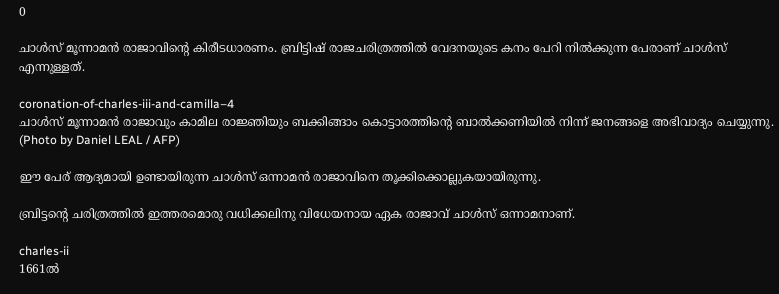0

ചാൾസ് മൂന്നാമൻ രാജാവിന്റെ കിരീടധാരണം. ബ്രിട്ടിഷ് രാജചരിത്രത്തിൽ വേദനയുടെ കനം പേറി നിൽക്കുന്ന പേരാണ് ചാൾസ് എന്നുള്ളത്.

coronation-of-charles-iii-and-camilla–4
ചാൾസ് മൂന്നാമൻ രാജാവും കാമില രാജ്ഞിയും ബക്കിങ്ങാം കൊട്ടാരത്തിന്റെ ബാൽക്കണിയിൽ നിന്ന് ജനങ്ങളെ അഭിവാദ്യം ചെയ്യുന്നു. (Photo by Daniel LEAL / AFP)

ഈ പേര് ആദ്യമായി ഉണ്ടായിരുന്ന ചാൾസ് ഒന്നാമൻ രാജാവിനെ തൂക്കിക്കൊല്ലുകയായിരുന്നു.

ബ്രിട്ടന്റെ ചരിത്രത്തിൽ ഇത്തരമൊരു വധിക്കലിനു വിധേയനായ ഏക രാജാവ് ചാൾസ് ഒന്നാമനാണ്.

charles-ii
1661ൽ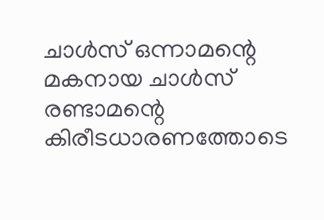ചാൾസ് ഒന്നാമന്റെ മകനായ ചാൾസ് രണ്ടാമന്റെ കിരീടധാരണത്തോടെ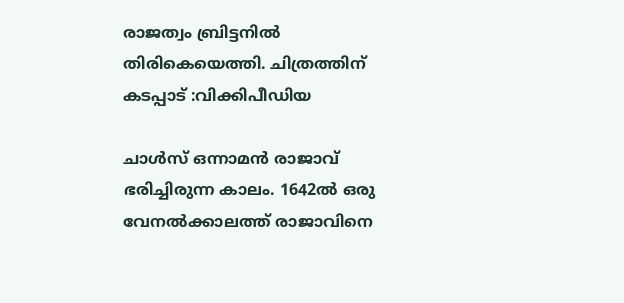രാജത്വം ബ്രിട്ടനിൽ തിരികെയെത്തി. ചിത്രത്തിന് കടപ്പാട് :വിക്കിപീഡിയ

ചാൾസ് ഒന്നാമൻ രാജാവ് ഭരിച്ചിരുന്ന കാലം. 1642ൽ ഒരു വേനൽക്കാലത്ത് രാജാവിനെ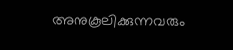അനുകൂലിക്കുന്നവരും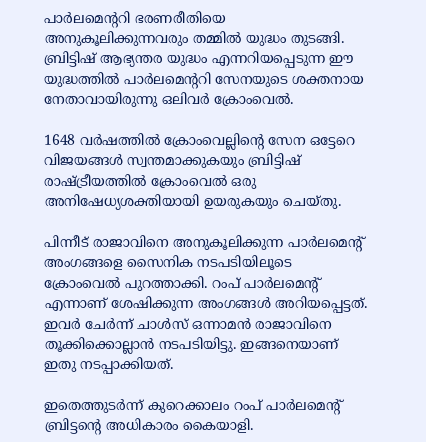പാർലമെന്ററി ഭരണരീതിയെ അനുകൂലിക്കുന്നവരും തമ്മിൽ യുദ്ധം തുടങ്ങി. ബ്രിട്ടിഷ് ആഭ്യന്തര യുദ്ധം എന്നറിയപ്പെടുന്ന ഈ യുദ്ധത്തിൽ പാർലമെന്ററി സേനയുടെ ശക്തനായ നേതാവായിരുന്നു ഒലിവർ ക്രോംവെൽ.

1648 വർഷത്തിൽ ക്രോംവെല്ലിന്റെ സേന ഒട്ടേറെ വിജയങ്ങൾ സ്വന്തമാക്കുകയും ബ്രിട്ടിഷ് രാഷ്ട്രീയത്തിൽ ക്രോംവെൽ ഒരു അനിഷേധ്യശക്തിയായി ഉയരുകയും ചെയ്തു.

പിന്നീട് രാജാവിനെ അനുകൂലിക്കുന്ന പാർലമെന്റ് അംഗങ്ങളെ സൈനിക നടപടിയിലൂടെ ക്രോംവെൽ പുറത്താക്കി. റംപ് പാർലമെന്റ് എന്നാണ് ശേഷിക്കുന്ന അംഗങ്ങൾ അറിയപ്പെട്ടത്. ഇവർ ചേർന്ന് ചാൾസ് ഒന്നാമൻ രാജാവിനെ തൂക്കിക്കൊല്ലാൻ നടപടിയിട്ടു. ഇങ്ങനെയാണ് ഇതു നടപ്പാക്കിയത്.

ഇതെത്തുടർന്ന് കുറെക്കാലം റംപ് പാർലമെന്റ് ബ്രിട്ടന്റെ അധികാരം കൈയാളി.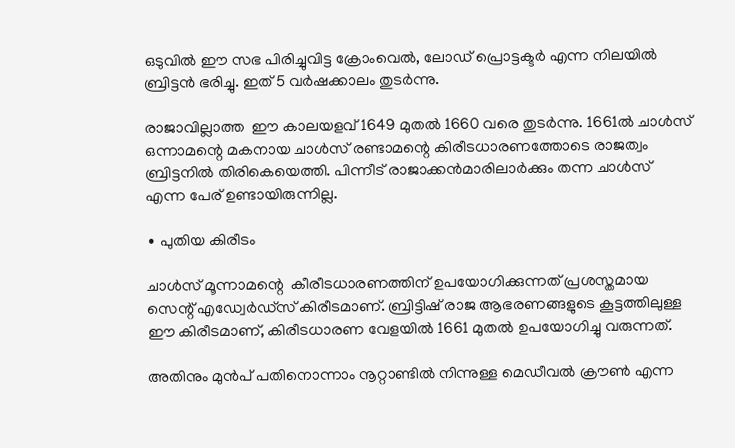ഒടുവിൽ ഈ സഭ പിരിച്ചുവിട്ട ക്രോംവെൽ, ലോഡ് പ്രൊട്ടക്ടർ എന്ന നിലയിൽ ബ്രിട്ടൻ ഭരിച്ചു. ഇത് 5 വർഷക്കാലം തുടർന്നു.

രാജാവില്ലാത്ത  ഈ കാലയളവ് 1649 മുതൽ 1660 വരെ തുടർന്നു. 1661ൽ ചാൾസ് ഒന്നാമന്റെ മകനായ ചാൾസ് രണ്ടാമന്റെ കിരീടധാരണത്തോടെ രാജത്വം ബ്രിട്ടനിൽ തിരികെയെത്തി. പിന്നീട് രാജാക്കൻമാരിലാർക്കും തന്ന ചാൾസ് എന്ന പേര് ഉണ്ടായിരുന്നില്ല.

∙ പുതിയ കിരീടം

ചാൾസ് മൂന്നാമന്റെ  കീരീടധാരണത്തിന് ഉപയോഗിക്കുന്നത് പ്രശസ്തമായ സെന്റ് എഡ്വേർഡ്സ് കിരീടമാണ്. ബ്രിട്ടിഷ് രാജ ആഭരണങ്ങളുടെ കൂട്ടത്തിലുള്ള ഈ കിരീടമാണ്, കിരീടധാരണ വേളയിൽ 1661 മുതൽ ഉപയോഗിച്ചു വരുന്നത്.

അതിനും മുൻപ് പതിനൊന്നാം നൂറ്റാണ്ടിൽ നിന്നുള്ള മെഡീവൽ ക്രൗൺ എന്ന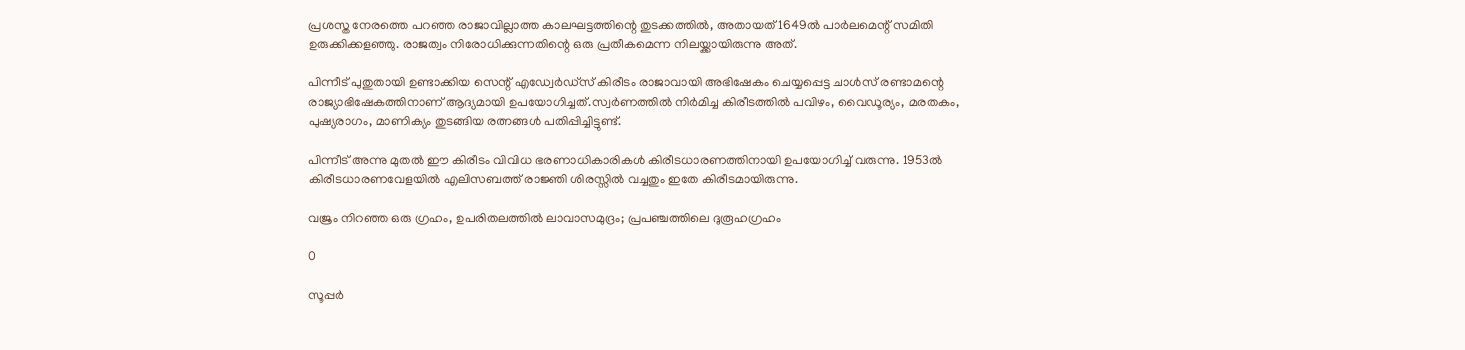പ്രശസ്ത നേരത്തെ പറ‍ഞ്ഞ രാജാവില്ലാത്ത കാലഘട്ടത്തിന്റെ തുടക്കത്തിൽ, അതായത് 1649ൽ പാർലമെന്റ് സമിതി ഉരുക്കിക്കളഞ്ഞു. രാജത്വം നിരോധിക്കുന്നതിന്റെ ഒരു പ്രതീകമെന്ന നിലയ്ക്കായിരുന്നു അത്.

പിന്നീട് പുതുതായി ഉണ്ടാക്കിയ സെന്റ് എഡ്വേർഡ്സ് കിരീടം രാജാവായി അഭിഷേകം ചെയ്യപ്പെട്ട ചാൾസ് രണ്ടാമന്റെ രാജ്യാഭിഷേകത്തിനാണ് ആദ്യമായി ഉപയോഗിച്ചത്.സ്വർണത്തിൽ നിർമിച്ച കിരീടത്തിൽ പവിഴം, വൈഡൂര്യം, മരതകം, പുഷ്യരാഗം, മാണിക്യം തുടങ്ങിയ രത്നങ്ങൾ പതിപ്പിച്ചിട്ടുണ്ട്.

പിന്നീട് അന്നു മുതൽ ഈ കിരീടം വിവിധ ഭരണാധികാരികൾ കിരീടധാരണത്തിനായി ഉപയോഗിച്ച് വരുന്നു. 1953ൽ കിരീടധാരണവേളയിൽ എലിസബത്ത് രാജ്ഞി ശിരസ്സിൽ വച്ചതും ഇതേ കിരീടമായിരുന്നു.

വജ്രം നിറഞ്ഞ ഒരു ഗ്രഹം, ഉപരിതലത്തിൽ ലാവാസമുദ്രം; പ്രപഞ്ചത്തിലെ ദുരൂഹഗ്രഹം

0

സൂപ്പർ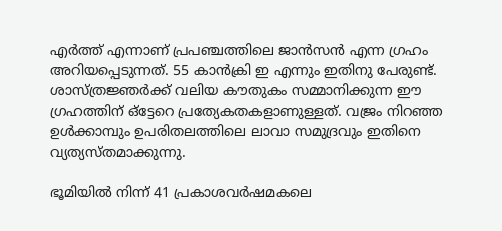എർത്ത് എന്നാണ് പ്രപഞ്ചത്തിലെ ജാൻസൻ എന്ന ഗ്രഹം അറിയപ്പെടുന്നത്. 55 കാൻക്രി ഇ എന്നും ഇതിനു പേരുണ്ട്. ശാസ്ത്രജ്ഞർക്ക് വലിയ കൗതുകം സമ്മാനിക്കുന്ന ഈ ഗ്രഹത്തിന് ഒ്‌ട്ടേറെ പ്രത്യേകതകളാണുള്ളത്. വജ്രം നിറഞ്ഞ ഉൾക്കാമ്പും ഉപരിതലത്തിലെ ലാവാ സമുദ്രവും ഇതിനെ വ്യത്യസ്തമാക്കുന്നു.

ഭൂമിയിൽ നിന്ന് 41 പ്രകാശവർഷമകലെ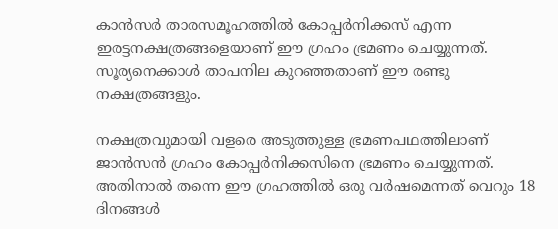കാൻസർ താരസമൂഹത്തിൽ കോപ്പർനിക്കസ് എന്ന ഇരട്ടനക്ഷത്രങ്ങളെയാണ് ഈ ഗ്രഹം ഭ്രമണം ചെയ്യുന്നത്. സൂര്യനെക്കാൾ താപനില കുറഞ്ഞതാണ് ഈ രണ്ടു നക്ഷത്രങ്ങളും.

നക്ഷത്രവുമായി വളരെ അടുത്തുള്ള ഭ്രമണപഥത്തിലാണ് ജാൻസൻ ഗ്രഹം കോപ്പർനിക്കസിനെ ഭ്രമണം ചെയ്യുന്നത്. അതിനാൽ തന്നെ ഈ ഗ്രഹത്തിൽ ഒരു വർഷമെന്നത് വെറും 18 ദിനങ്ങൾ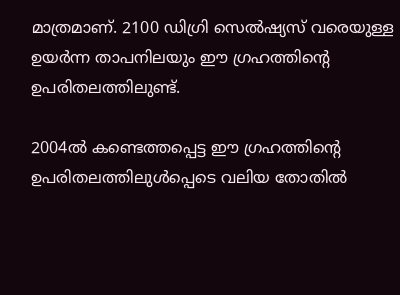മാത്രമാണ്. 2100 ഡിഗ്രി സെൽഷ്യസ് വരെയുള്ള ഉയർന്ന താപനിലയും ഈ ഗ്രഹത്തിന്റെ ഉപരിതലത്തിലുണ്ട്.

2004ൽ കണ്ടെത്തപ്പെട്ട ഈ ഗ്രഹത്തിന്റെ ഉപരിതലത്തിലുൾപ്പെടെ വലിയ തോതിൽ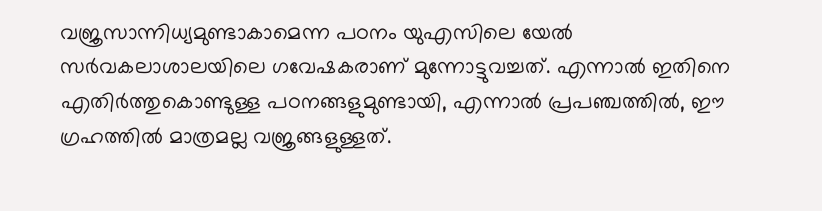വജ്രസാന്നിധ്യമുണ്ടാകാമെന്ന പഠനം യുഎസിലെ യേൽ സർവകലാശാലയിലെ ഗവേഷകരാണ് മുന്നോട്ടുവച്ചത്. എന്നാൽ ഇതിനെ എതിർത്തുകൊണ്ടുള്ള പഠനങ്ങളുമുണ്ടായി, എന്നാൽ പ്രപഞ്ചത്തിൽ, ഈ ഗ്രഹത്തിൽ മാത്രമല്ല വജ്രങ്ങളുള്ളത്.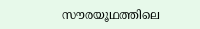സൗരയൂഥത്തിലെ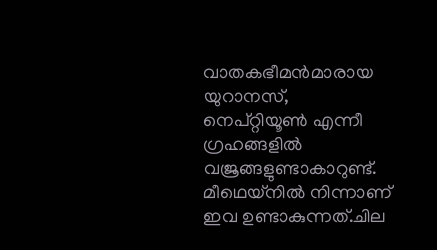വാതകഭീമൻമാരായ യുറാനസ്, നെപ്റ്റിയൂൺ എന്നീ ഗ്രഹങ്ങളിൽ വജ്രങ്ങളുണ്ടാകാറുണ്ട്. മീഥെയ്‌നിൽ നിന്നാണ് ഇവ ഉണ്ടാകുന്നത്.ചില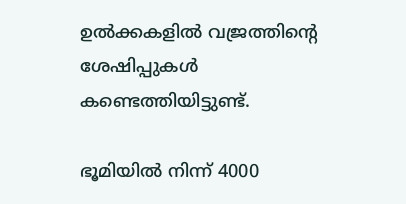ഉൽക്കകളിൽ വജ്രത്തിന്റെ ശേഷിപ്പുകൾ കണ്ടെത്തിയിട്ടുണ്ട്.

ഭൂമിയിൽ നിന്ന് 4000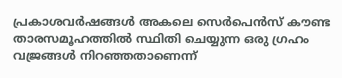പ്രകാശവർഷങ്ങൾ അകലെ സെർപെൻസ് കൗണ്ട താരസമൂഹത്തിൽ സ്ഥിതി ചെയ്യുന്ന ഒരു ഗ്രഹം വജ്രങ്ങൾ നിറഞ്ഞതാണെന്ന്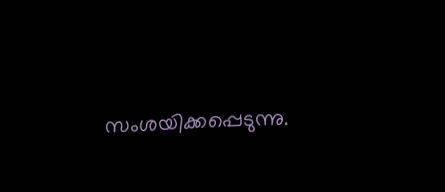സംശയിക്കപ്പെടുന്നു.